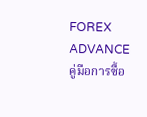FOREX ADVANCE
คู่มือการซื้อ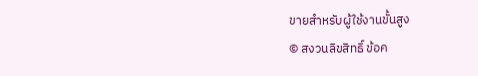ขายสําหรับผู้ใช้งานขั้นสูง
© สงวนลิขสิทธิ์ ข้อค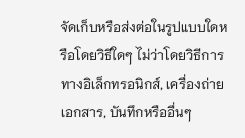จัดเก็บหรือส่งต่อในรูปแบบใดหรือโดยวิธีใดๆ ไม่ว่าโดยวิธีการทางอิเล็กทรอนิกส์, เครื่องถ่ายเอกสาร, บันทึกหรืออื่นๆ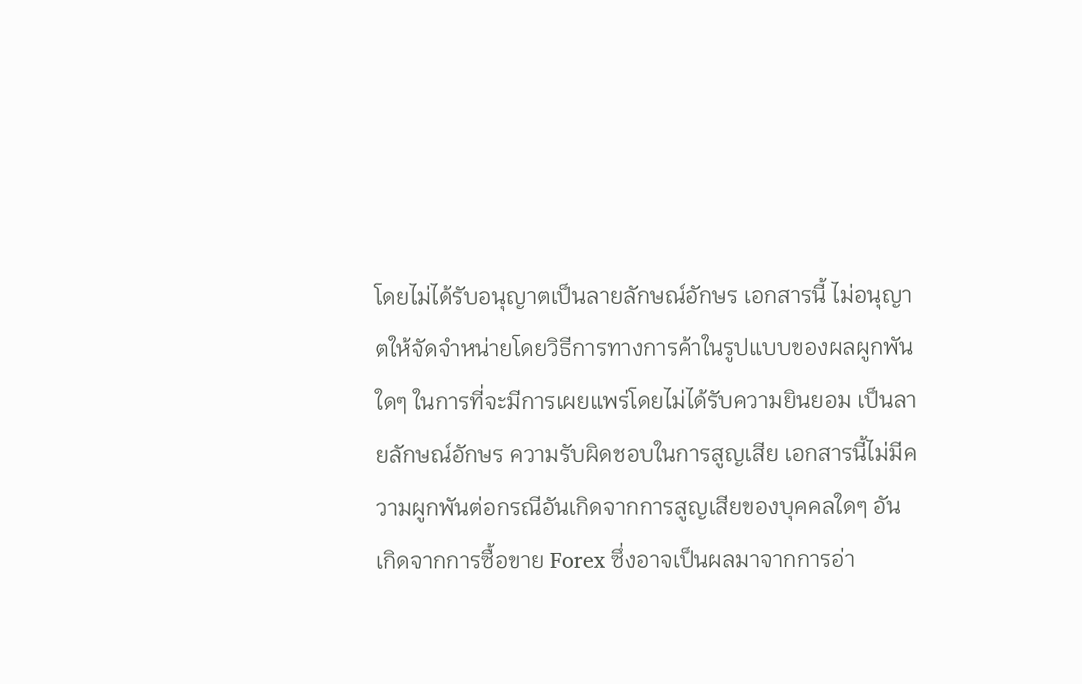โดยไม่ได้รับอนุญาตเป็นลายลักษณ์อักษร เอกสารนี้ ไม่อนุญาตให้จัดจําหน่ายโดยวิธีการทางการค้าในรูปแบบของผลผูกพันใดๆ ในการที่จะมีการเผยแพร่โดยไม่ได้รับความยินยอม เป็นลายลักษณ์อักษร ความรับผิดชอบในการสูญเสีย เอกสารนี้ไม่มีความผูกพันต่อกรณีอันเกิดจากการสูญเสียของบุคคลใดๆ อันเกิดจากการซื้อขาย Forex ซึ่งอาจเป็นผลมาจากการอ่า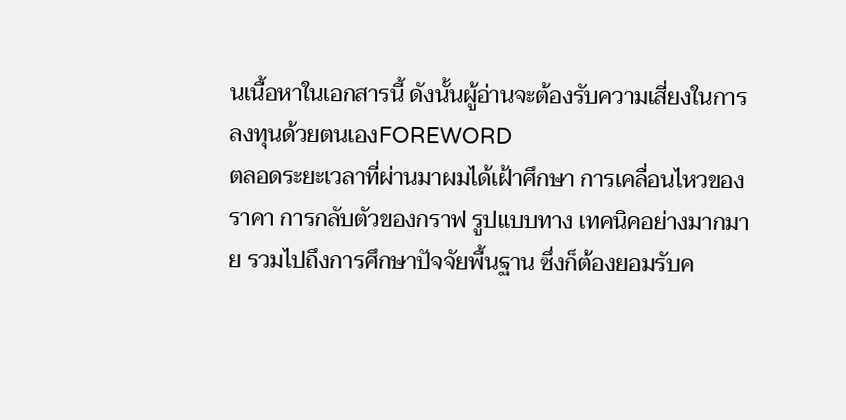นเนื้อหาในเอกสารนี้ ดังนั้นผู้อ่านจะต้องรับความเสี่ยงในการลงทุนด้วยตนเองFOREWORD
ตลอดระยะเวลาที่ผ่านมาผมได้เฝ้าศึกษา การเคลื่อนไหวของราคา การกลับตัวของกราฟ รูปแบบทาง เทคนิคอย่างมากมาย รวมไปถึงการศึกษาปัจจัยพื้นฐาน ซึ่งก็ต้องยอมรับค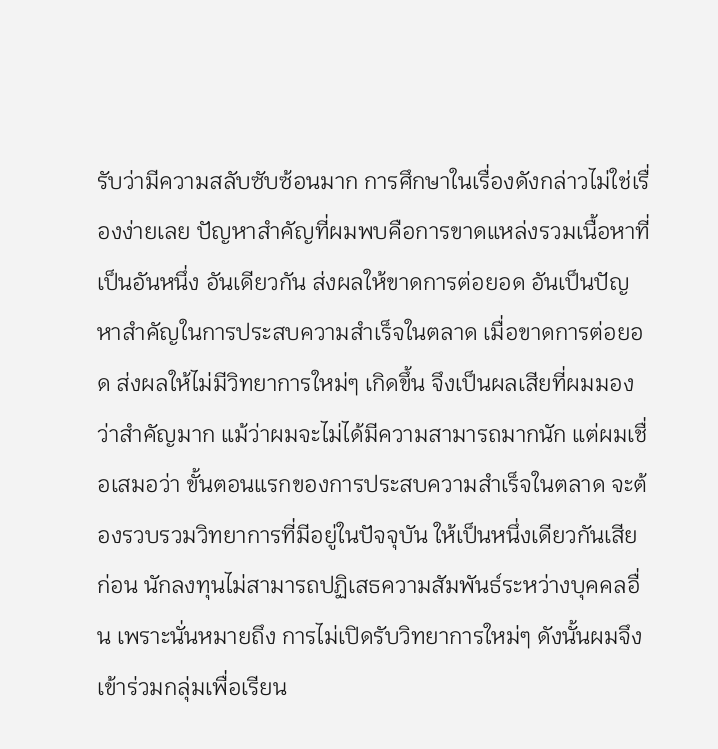รับว่ามีความสลับซับซ้อนมาก การศึกษาในเรื่องดังกล่าวไม่ใช่เรื่องง่ายเลย ปัญหาสําคัญที่ผมพบคือการขาดแหล่งรวมเนื้อหาที่เป็นอันหนึ่ง อันเดียวกัน ส่งผลให้ขาดการต่อยอด อันเป็นปัญหาสําคัญในการประสบความสําเร็จในตลาด เมื่อขาดการต่อยอด ส่งผลให้ไม่มีวิทยาการใหม่ๆ เกิดขึ้น จึงเป็นผลเสียที่ผมมองว่าสําคัญมาก แม้ว่าผมจะไม่ได้มีความสามารถมากนัก แต่ผมเชื่อเสมอว่า ขั้นตอนแรกของการประสบความสําเร็จในตลาด จะต้องรวบรวมวิทยาการที่มีอยู่ในปัจจุบัน ให้เป็นหนึ่งเดียวกันเสียก่อน นักลงทุนไม่สามารถปฏิเสธความสัมพันธ์ระหว่างบุคคลอื่น เพราะนั่นหมายถึง การไม่เปิดรับวิทยาการใหม่ๆ ดังนั้นผมจึงเข้าร่วมกลุ่มเพื่อเรียน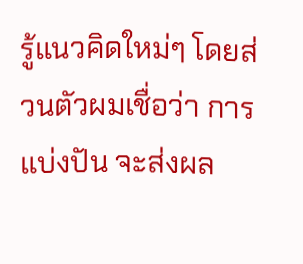รู้แนวคิดใหม่ๆ โดยส่วนตัวผมเชื่อว่า การแบ่งปัน จะส่งผล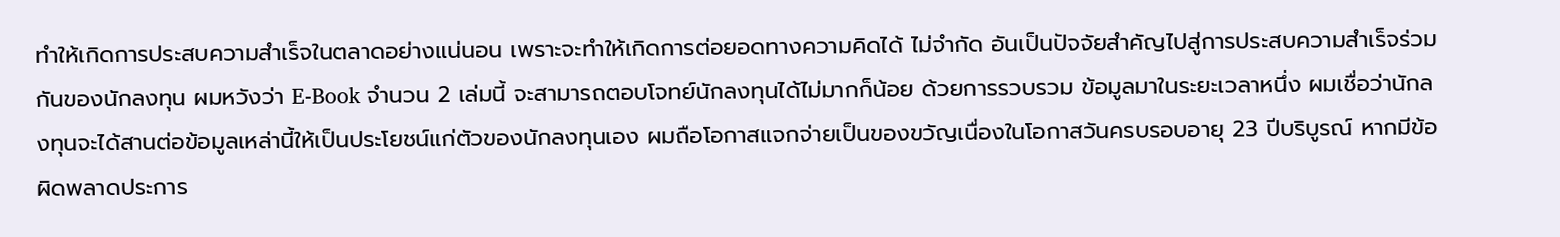ทําให้เกิดการประสบความสําเร็จในตลาดอย่างแน่นอน เพราะจะทําให้เกิดการต่อยอดทางความคิดได้ ไม่จํากัด อันเป็นปัจจัยสําคัญไปสู่การประสบความสําเร็จร่วมกันของนักลงทุน ผมหวังว่า E-Book จํานวน 2 เล่มนี้ จะสามารถตอบโจทย์นักลงทุนได้ไม่มากก็น้อย ด้วยการรวบรวม ข้อมูลมาในระยะเวลาหนึ่ง ผมเชื่อว่านักลงทุนจะได้สานต่อข้อมูลเหล่านี้ให้เป็นประโยชน์แก่ตัวของนักลงทุนเอง ผมถือโอกาสแจกจ่ายเป็นของขวัญเนื่องในโอกาสวันครบรอบอายุ 23 ปีบริบูรณ์ หากมีข้อผิดพลาดประการ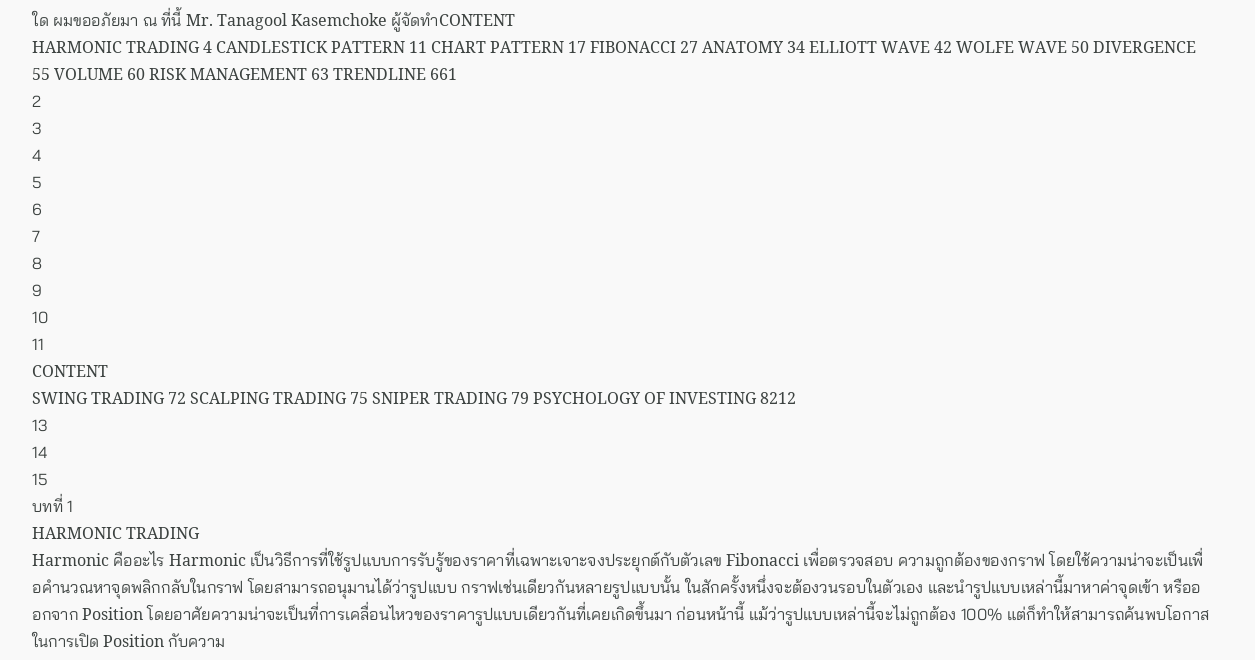ใด ผมขออภัยมา ณ ที่นี้ Mr. Tanagool Kasemchoke ผู้จัดทําCONTENT
HARMONIC TRADING 4 CANDLESTICK PATTERN 11 CHART PATTERN 17 FIBONACCI 27 ANATOMY 34 ELLIOTT WAVE 42 WOLFE WAVE 50 DIVERGENCE 55 VOLUME 60 RISK MANAGEMENT 63 TRENDLINE 661
2
3
4
5
6
7
8
9
10
11
CONTENT
SWING TRADING 72 SCALPING TRADING 75 SNIPER TRADING 79 PSYCHOLOGY OF INVESTING 8212
13
14
15
บทที่ 1
HARMONIC TRADING
Harmonic คืออะไร Harmonic เป็นวิธีการที่ใช้รูปแบบการรับรู้ของราคาที่เฉพาะเจาะจงประยุกต์กับตัวเลข Fibonacci เพื่อตรวจสอบ ความถูกต้องของกราฟ โดยใช้ความน่าจะเป็นเพื่อคํานวณหาจุดพลิกกลับในกราฟ โดยสามารถอนุมานได้ว่ารูปแบบ กราฟเช่นเดียวกันหลายรูปแบบนั้น ในสักครั้งหนึ่งจะต้องวนรอบในตัวเอง และนํารูปแบบเหล่านี้มาหาค่าจุดเข้า หรือออกจาก Position โดยอาศัยความน่าจะเป็นที่การเคลื่อนไหวของราคารูปแบบเดียวกันที่เคยเกิดขึ้นมา ก่อนหน้านี้ แม้ว่ารูปแบบเหล่านี้จะไม่ถูกต้อง 100% แต่ก็ทําให้สามารถค้นพบโอกาสในการเปิด Position กับความ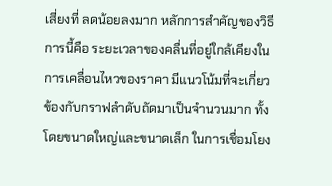เสี่ยงที่ ลดน้อยลงมาก หลักการสําคัญของวิธีการนี้คือ ระยะเวลาของคลื่นที่อยู่ใกล้เคียงในการเคลื่อนไหวของราคา มีแนวโน้มที่จะเกี่ยวข้องกับกราฟลําดับถัดมาเป็นจํานวนมาก ทั้งโดยขนาดใหญ่และขนาดเล็ก ในการเชื่อมโยง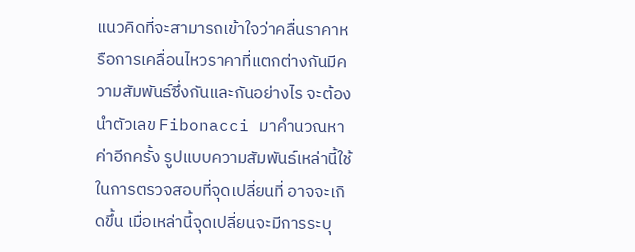แนวคิดที่จะสามารถเข้าใจว่าคลื่นราคาหรือการเคลื่อนไหวราคาที่แตกต่างกันมีความสัมพันธ์ซึ่งกันและกันอย่างไร จะต้องนําตัวเลข Fibonacci มาคํานวณหาค่าอีกครั้ง รูปแบบความสัมพันธ์เหล่านี้ใช้ในการตรวจสอบที่จุดเปลี่ยนที่ อาจจะเกิดขึ้น เมื่อเหล่านี้จุดเปลี่ยนจะมีการระบุ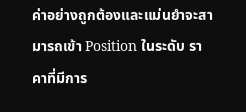ค่าอย่างถูกต้องและแม่นยําจะสามารถเข้า Position ในระดับ ราคาที่มีการ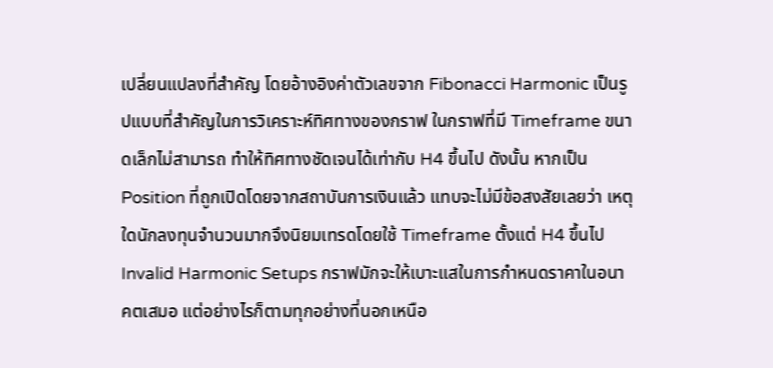เปลี่ยนแปลงที่สําคัญ โดยอ้างอิงค่าตัวเลขจาก Fibonacci Harmonic เป็นรูปแบบที่สําคัญในการวิเคราะห์ทิศทางของกราฟ ในกราฟที่มี Timeframe ขนาดเล็กไม่สามารถ ทําให้ทิศทางชัดเจนได้เท่ากับ H4 ขึ้นไป ดังนั้น หากเป็น Position ที่ถูกเปิดโดยจากสถาบันการเงินแล้ว แทบจะไม่มีข้อสงสัยเลยว่า เหตุใดนักลงทุนจํานวนมากจึงนิยมเทรดโดยใช้ Timeframe ตั้งแต่ H4 ขึ้นไป
Invalid Harmonic Setups กราฟมักจะให้เบาะแสในการกําหนดราคาในอนาคตเสมอ แต่อย่างไรก็ตามทุกอย่างที่นอกเหนือ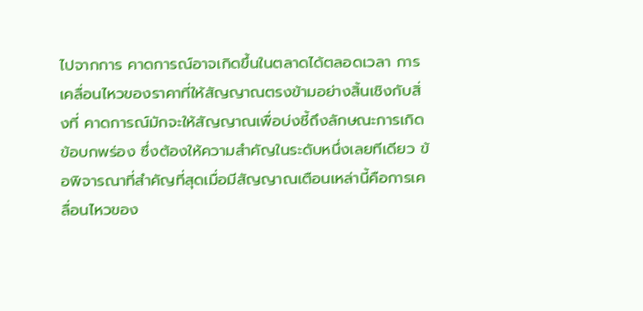ไปจากการ คาดการณ์อาจเกิดขึ้นในตลาดได้ตลอดเวลา การเคลื่อนไหวของราคาที่ให้สัญญาณตรงข้ามอย่างสิ้นเชิงกับสิ่งที่ คาดการณ์มักจะให้สัญญาณเพื่อบ่งชี้ถึงลักษณะการเกิดข้อบกพร่อง ซึ่งต้องให้ความสําคัญในระดับหนึ่งเลยทีเดียว ข้อพิจารณาที่สําคัญที่สุดเมื่อมีสัญญาณเตือนเหล่านี้คือการเคลื่อนไหวของ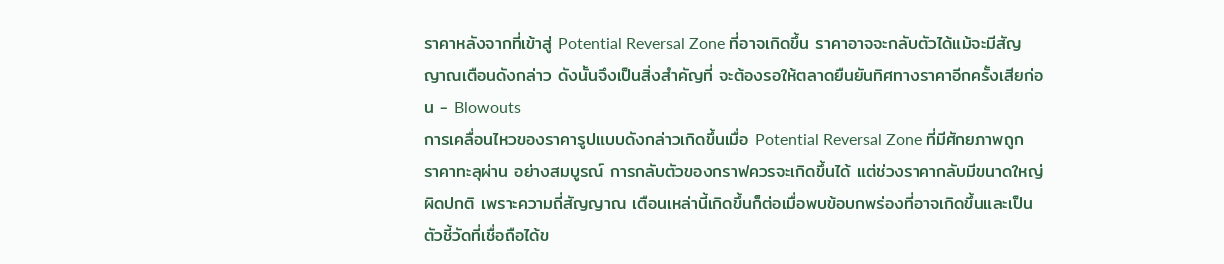ราคาหลังจากที่เข้าสู่ Potential Reversal Zone ที่อาจเกิดขึ้น ราคาอาจจะกลับตัวได้แม้จะมีสัญญาณเตือนดังกล่าว ดังนั้นจึงเป็นสิ่งสําคัญที่ จะต้องรอให้ตลาดยืนยันทิศทางราคาอีกครั้งเสียก่อน - Blowouts
การเคลื่อนไหวของราคารูปแบบดังกล่าวเกิดขึ้นเมื่อ Potential Reversal Zone ที่มีศักยภาพถูกราคาทะลุผ่าน อย่างสมบูรณ์ การกลับตัวของกราฟควรจะเกิดขึ้นได้ แต่ช่วงราคากลับมีขนาดใหญ่ผิดปกติ เพราะความถี่สัญญาณ เตือนเหล่านี้เกิดขึ้นก็ต่อเมื่อพบข้อบกพร่องที่อาจเกิดขึ้นและเป็นตัวชี้วัดที่เชื่อถือได้ข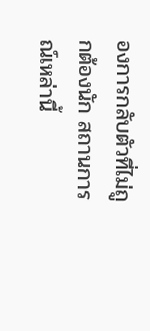องการกลับตัวที่ไม่ถูกต้องนัก สถานการณ์เหล่านี้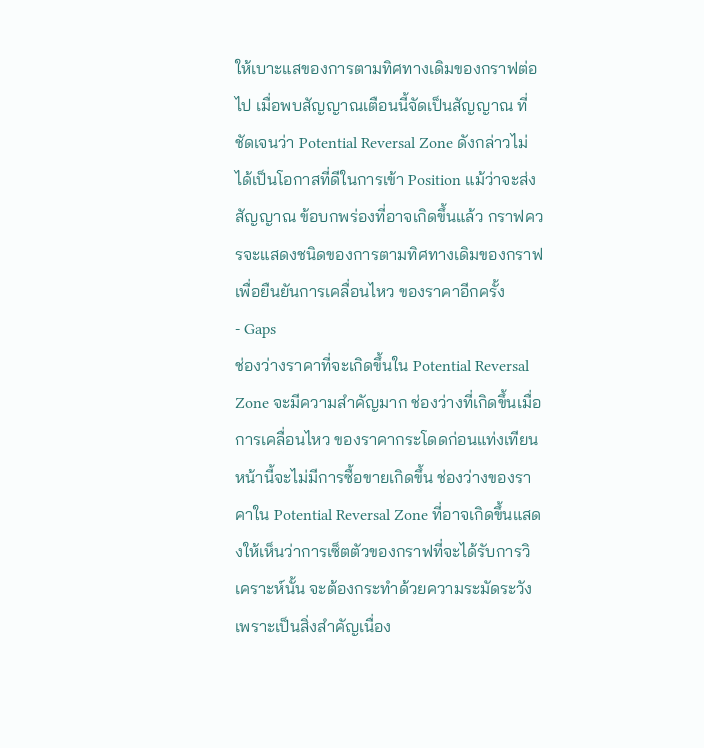ให้เบาะแสของการตามทิศทางเดิมของกราฟต่อไป เมื่อพบสัญญาณเตือนนี้จัดเป็นสัญญาณ ที่ชัดเจนว่า Potential Reversal Zone ดังกล่าวไม่ได้เป็นโอกาสที่ดีในการเข้า Position แม้ว่าจะส่งสัญญาณ ข้อบกพร่องที่อาจเกิดขึ้นแล้ว กราฟควรจะแสดงชนิดของการตามทิศทางเดิมของกราฟ เพื่อยืนยันการเคลื่อนไหว ของราคาอีกครั้ง
- Gaps
ช่องว่างราคาที่จะเกิดขึ้นใน Potential Reversal Zone จะมีความสําคัญมาก ช่องว่างที่เกิดขึ้นเมื่อการเคลื่อนไหว ของราคากระโดดก่อนแท่งเทียนหน้านี้จะไม่มีการซื้อขายเกิดขึ้น ช่องว่างของราคาใน Potential Reversal Zone ที่อาจเกิดขึ้นแสดงให้เห็นว่าการเซ็ตตัวของกราฟที่จะได้รับการวิเคราะห์นั้น จะต้องกระทําด้วยความระมัดระวัง เพราะเป็นสิ่งสําคัญเนื่อง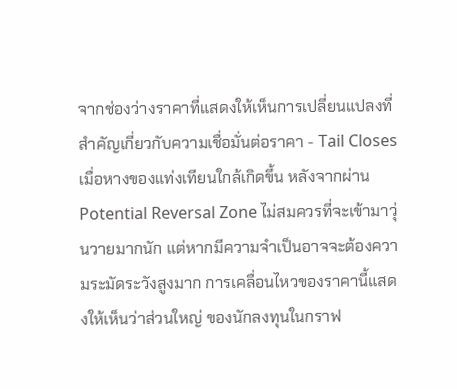จากช่องว่างราคาที่แสดงให้เห็นการเปลี่ยนแปลงที่สําคัญเกี่ยวกับความเชื่อมั่นต่อราคา - Tail Closes เมื่อหางของแท่งเทียนใกล้เกิดขึ้น หลังจากผ่าน Potential Reversal Zone ไม่สมควรที่จะเข้ามาวุ่นวายมากนัก แต่หากมีความจําเป็นอาจจะต้องความระมัดระวังสูงมาก การเคลื่อนไหวของราคานี้แสดงให้เห็นว่าส่วนใหญ่ ของนักลงทุนในกราฟ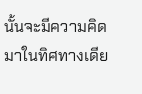นั้นจะมีความคิดมาในทิศทางเดีย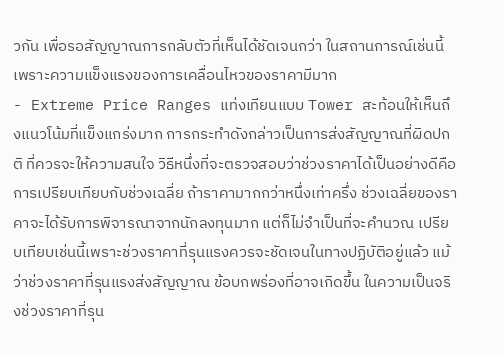วกัน เพื่อรอสัญญาณการกลับตัวที่เห็นได้ชัดเจนกว่า ในสถานการณ์เช่นนี้เพราะความแข็งแรงของการเคลื่อนไหวของราคามีมาก
- Extreme Price Ranges แท่งเทียนแบบ Tower สะท้อนให้เห็นถึงแนวโน้มที่แข็งแกร่งมาก การกระทําดังกล่าวเป็นการส่งสัญญาณที่ผิดปกติ ที่ควรจะให้ความสนใจ วิธีหนึ่งที่จะตรวจสอบว่าช่วงราคาได้เป็นอย่างดีคือการเปรียบเทียบกับช่วงเฉลี่ย ถ้าราคามากกว่าหนึ่งเท่าครึ่ง ช่วงเฉลี่ยของราคาจะได้รับการพิจารณาจากนักลงทุนมาก แต่ก็ไม่จําเป็นที่จะคํานวณ เปรียบเทียบเช่นนี้เพราะช่วงราคาที่รุนแรงควรจะชัดเจนในทางปฏิบัติอยู่แล้ว แม้ว่าช่วงราคาที่รุนแรงส่งสัญญาณ ข้อบกพร่องที่อาจเกิดขึ้น ในความเป็นจริงช่วงราคาที่รุน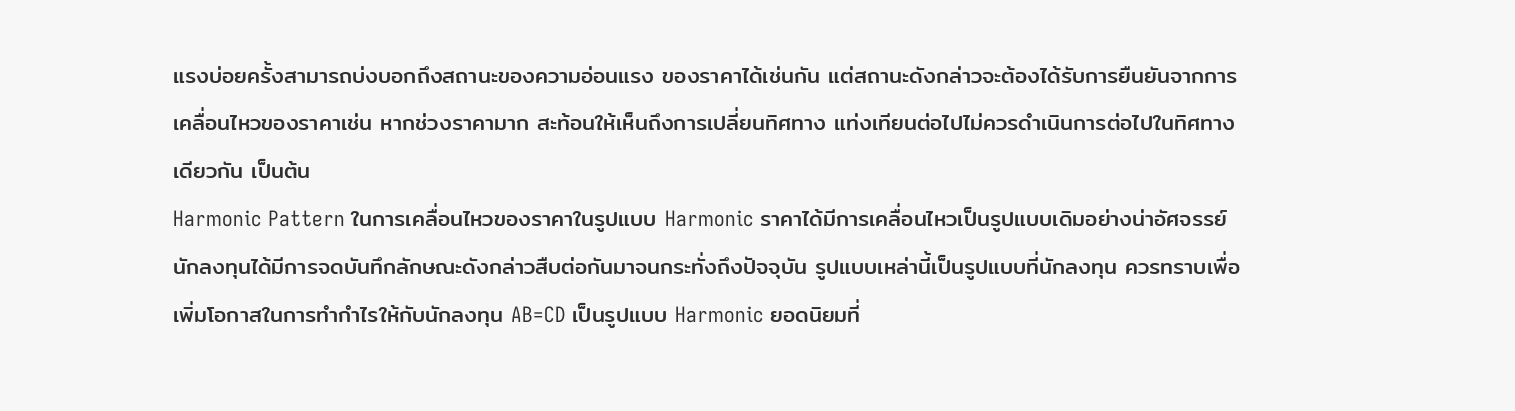แรงบ่อยครั้งสามารถบ่งบอกถึงสถานะของความอ่อนแรง ของราคาได้เช่นกัน แต่สถานะดังกล่าวจะต้องได้รับการยืนยันจากการเคลื่อนไหวของราคาเช่น หากช่วงราคามาก สะท้อนให้เห็นถึงการเปลี่ยนทิศทาง แท่งเทียนต่อไปไม่ควรดําเนินการต่อไปในทิศทางเดียวกัน เป็นต้น
Harmonic Pattern ในการเคลื่อนไหวของราคาในรูปแบบ Harmonic ราคาได้มีการเคลื่อนไหวเป็นรูปแบบเดิมอย่างน่าอัศจรรย์ นักลงทุนได้มีการจดบันทึกลักษณะดังกล่าวสืบต่อกันมาจนกระทั่งถึงปัจจุบัน รูปแบบเหล่านี้เป็นรูปแบบที่นักลงทุน ควรทราบเพื่อเพิ่มโอกาสในการทํากําไรให้กับนักลงทุน AB=CD เป็นรูปแบบ Harmonic ยอดนิยมที่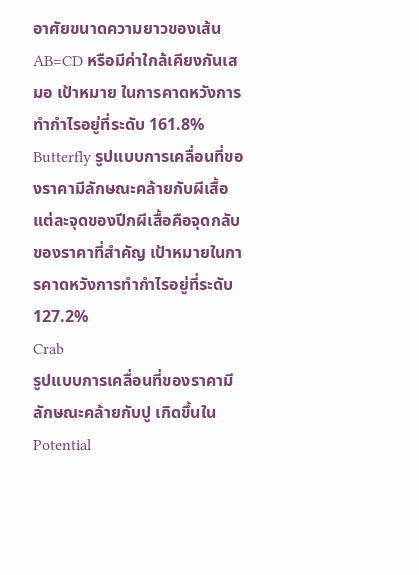อาศัยขนาดความยาวของเส้น AB=CD หรือมีค่าใกล้เคียงกันเสมอ เป้าหมาย ในการคาดหวังการทํากําไรอยู่ที่ระดับ 161.8% Butterfly รูปแบบการเคลื่อนที่ของราคามีลักษณะคล้ายกับผีเสื้อ แต่ละจุดของปีกผีเสื้อคือจุดกลับของราคาที่สําคัญ เป้าหมายในการคาดหวังการทํากําไรอยู่ที่ระดับ 127.2%
Crab
รูปแบบการเคลื่อนที่ของราคามีลักษณะคล้ายกับปู เกิดขึ้นใน Potential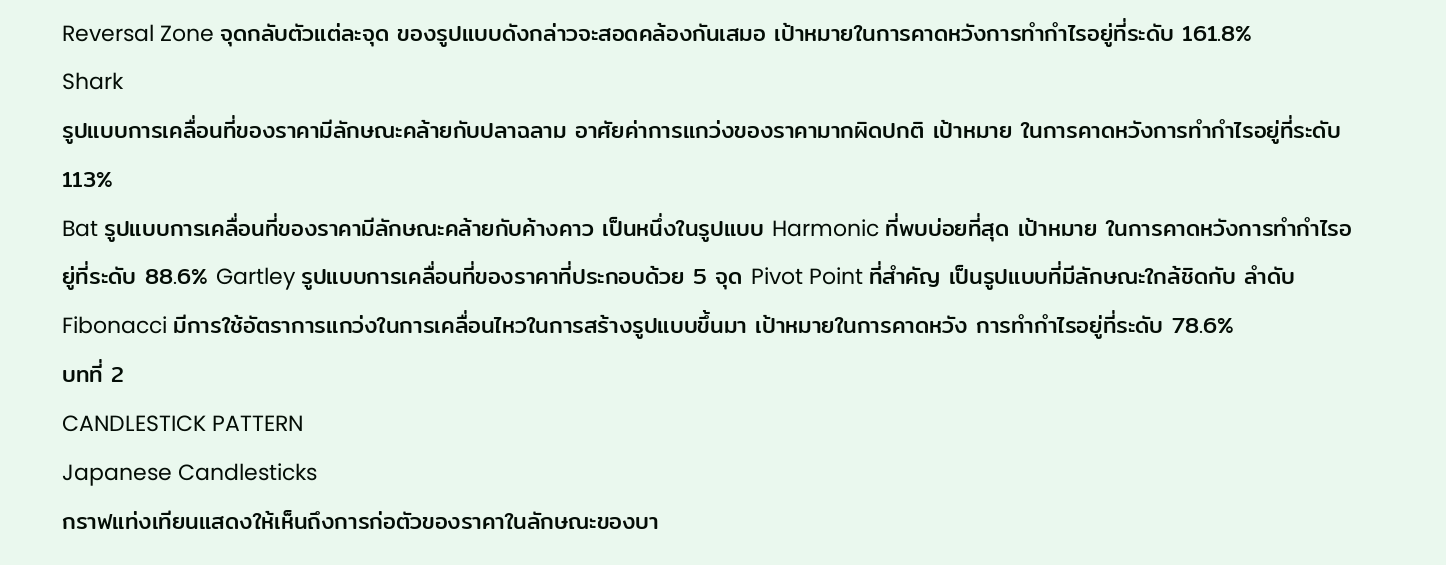Reversal Zone จุดกลับตัวแต่ละจุด ของรูปแบบดังกล่าวจะสอดคล้องกันเสมอ เป้าหมายในการคาดหวังการทํากําไรอยู่ที่ระดับ 161.8%
Shark
รูปแบบการเคลื่อนที่ของราคามีลักษณะคล้ายกับปลาฉลาม อาศัยค่าการแกว่งของราคามากผิดปกติ เป้าหมาย ในการคาดหวังการทํากําไรอยู่ที่ระดับ 113%
Bat รูปแบบการเคลื่อนที่ของราคามีลักษณะคล้ายกับค้างคาว เป็นหนึ่งในรูปแบบ Harmonic ที่พบบ่อยที่สุด เป้าหมาย ในการคาดหวังการทํากําไรอยู่ที่ระดับ 88.6% Gartley รูปแบบการเคลื่อนที่ของราคาที่ประกอบด้วย 5 จุด Pivot Point ที่สําคัญ เป็นรูปแบบที่มีลักษณะใกล้ชิดกับ ลําดับ Fibonacci มีการใช้อัตราการแกว่งในการเคลื่อนไหวในการสร้างรูปแบบขึ้นมา เป้าหมายในการคาดหวัง การทํากําไรอยู่ที่ระดับ 78.6%
บทที่ 2
CANDLESTICK PATTERN
Japanese Candlesticks
กราฟแท่งเทียนแสดงให้เห็นถึงการก่อตัวของราคาในลักษณะของบา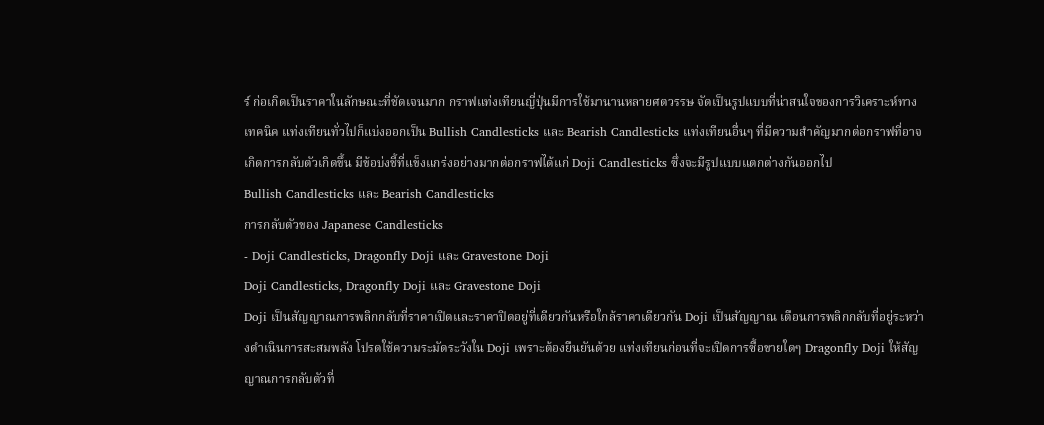ร์ ก่อเกิดเป็นราคาในลักษณะที่ชัดเจนมาก กราฟแท่งเทียนญี่ปุ่นมีการใช้มานานหลายศตวรรษ จัดเป็นรูปแบบที่น่าสนใจของการวิเคราะห์ทางเทคนิค แท่งเทียนทั่วไปก็แบ่งออกเป็น Bullish Candlesticks และ Bearish Candlesticks แท่งเทียนอื่นๆ ที่มีความสําคัญมากต่อกราฟที่อาจเกิดการกลับตัวเกิดขึ้น มีข้อบ่งชี้ที่แข็งแกร่งอย่างมากต่อกราฟได้แก่ Doji Candlesticks ซึ่งจะมีรูปแบบแตกต่างกันออกไป
Bullish Candlesticks และ Bearish Candlesticks
การกลับตัวของ Japanese Candlesticks
- Doji Candlesticks, Dragonfly Doji และ Gravestone Doji
Doji Candlesticks, Dragonfly Doji และ Gravestone Doji
Doji เป็นสัญญาณการพลิกกลับที่ราคาเปิดและราคาปิดอยู่ที่เดียวกันหรือใกล้ราคาเดียวกัน Doji เป็นสัญญาณ เตือนการพลิกกลับที่อยู่ระหว่างดําเนินการสะสมพลัง โปรดใช้ความระมัดระวังใน Doji เพราะต้องยืนยันด้วย แท่งเทียนก่อนที่จะเปิดการซื้อขายใดๆ Dragonfly Doji ให้สัญญาณการกลับตัวที่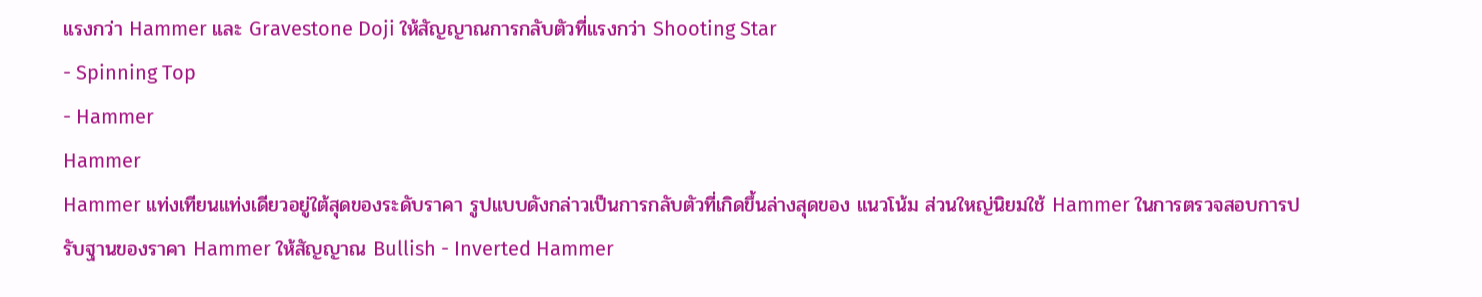แรงกว่า Hammer และ Gravestone Doji ให้สัญญาณการกลับตัวที่แรงกว่า Shooting Star
- Spinning Top
- Hammer
Hammer
Hammer แท่งเทียนแท่งเดียวอยู่ใต้สุดของระดับราคา รูปแบบดังกล่าวเป็นการกลับตัวที่เกิดขึ้นล่างสุดของ แนวโน้ม ส่วนใหญ่นิยมใช้ Hammer ในการตรวจสอบการปรับฐานของราคา Hammer ให้สัญญาณ Bullish - Inverted Hammer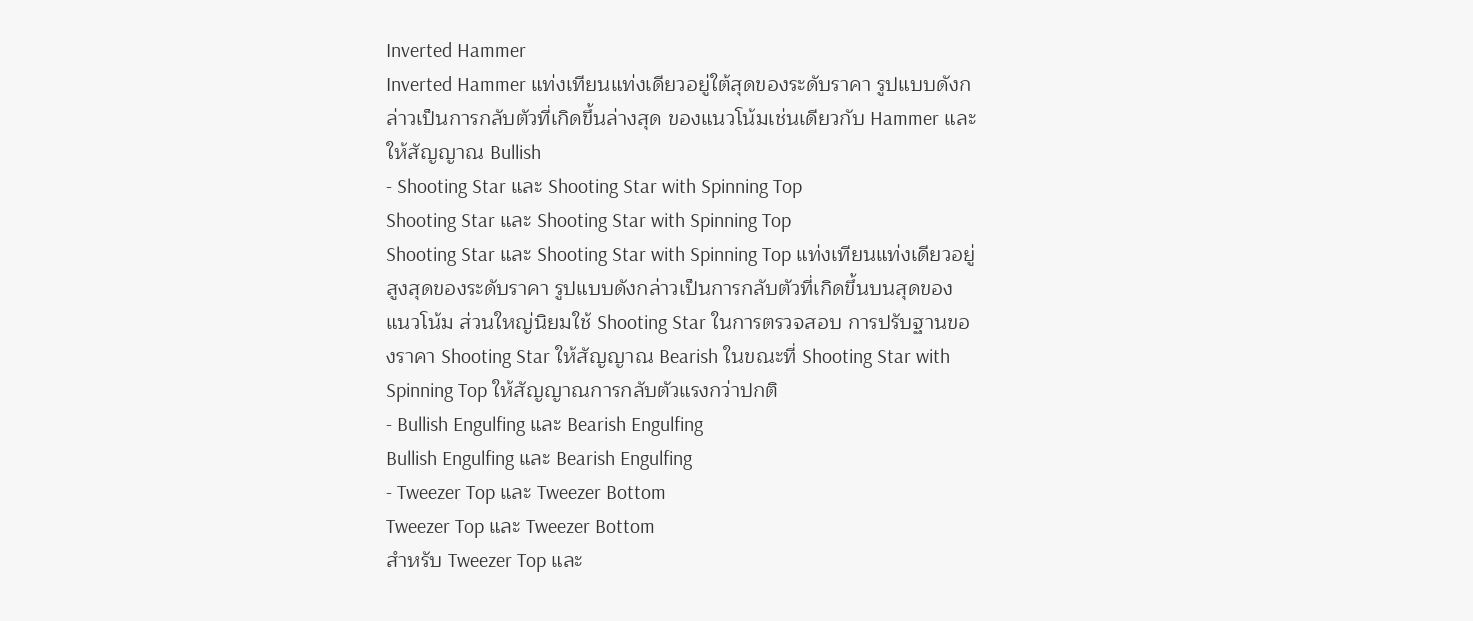Inverted Hammer
Inverted Hammer แท่งเทียนแท่งเดียวอยู่ใต้สุดของระดับราคา รูปแบบดังกล่าวเป็นการกลับตัวที่เกิดขึ้นล่างสุด ของแนวโน้มเช่นเดียวกับ Hammer และให้สัญญาณ Bullish
- Shooting Star และ Shooting Star with Spinning Top
Shooting Star และ Shooting Star with Spinning Top
Shooting Star และ Shooting Star with Spinning Top แท่งเทียนแท่งเดียวอยู่สูงสุดของระดับราคา รูปแบบดังกล่าวเป็นการกลับตัวที่เกิดขึ้นบนสุดของแนวโน้ม ส่วนใหญ่นิยมใช้ Shooting Star ในการตรวจสอบ การปรับฐานของราคา Shooting Star ให้สัญญาณ Bearish ในขณะที่ Shooting Star with Spinning Top ให้สัญญาณการกลับตัวแรงกว่าปกติ
- Bullish Engulfing และ Bearish Engulfing
Bullish Engulfing และ Bearish Engulfing
- Tweezer Top และ Tweezer Bottom
Tweezer Top และ Tweezer Bottom
สําหรับ Tweezer Top และ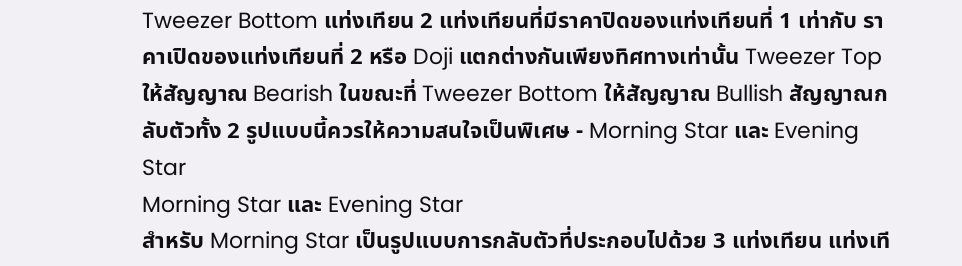Tweezer Bottom แท่งเทียน 2 แท่งเทียนที่มีราคาปิดของแท่งเทียนที่ 1 เท่ากับ ราคาเปิดของแท่งเทียนที่ 2 หรือ Doji แตกต่างกันเพียงทิศทางเท่านั้น Tweezer Top ให้สัญญาณ Bearish ในขณะที่ Tweezer Bottom ให้สัญญาณ Bullish สัญญาณกลับตัวทั้ง 2 รูปแบบนี้ควรให้ความสนใจเป็นพิเศษ - Morning Star และ Evening Star
Morning Star และ Evening Star
สําหรับ Morning Star เป็นรูปแบบการกลับตัวที่ประกอบไปด้วย 3 แท่งเทียน แท่งเที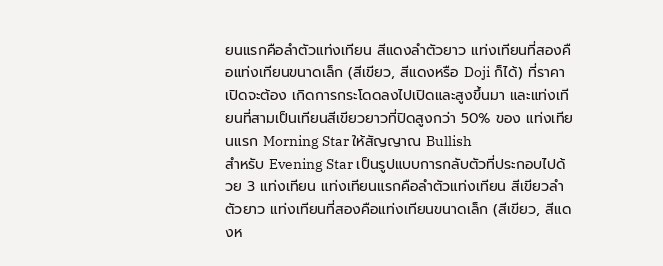ยนแรกคือลําตัวแท่งเทียน สีแดงลําตัวยาว แท่งเทียนที่สองคือแท่งเทียนขนาดเล็ก (สีเขียว, สีแดงหรือ Doji ก็ได้) ที่ราคาเปิดจะต้อง เกิดการกระโดดลงไปเปิดและสูงขึ้นมา และแท่งเทียนที่สามเป็นเทียนสีเขียวยาวที่ปิดสูงกว่า 50% ของ แท่งเทียนแรก Morning Star ให้สัญญาณ Bullish
สําหรับ Evening Star เป็นรูปแบบการกลับตัวที่ประกอบไปด้วย 3 แท่งเทียน แท่งเทียนแรกคือลําตัวแท่งเทียน สีเขียวลําตัวยาว แท่งเทียนที่สองคือแท่งเทียนขนาดเล็ก (สีเขียว, สีแดงห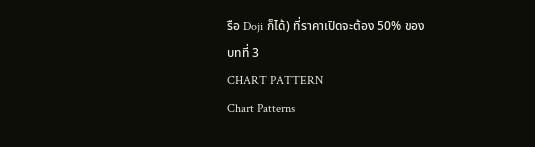รือ Doji ก็ได้) ที่ราคาเปิดจะต้อง 50% ของ
บทที่ 3
CHART PATTERN
Chart Patterns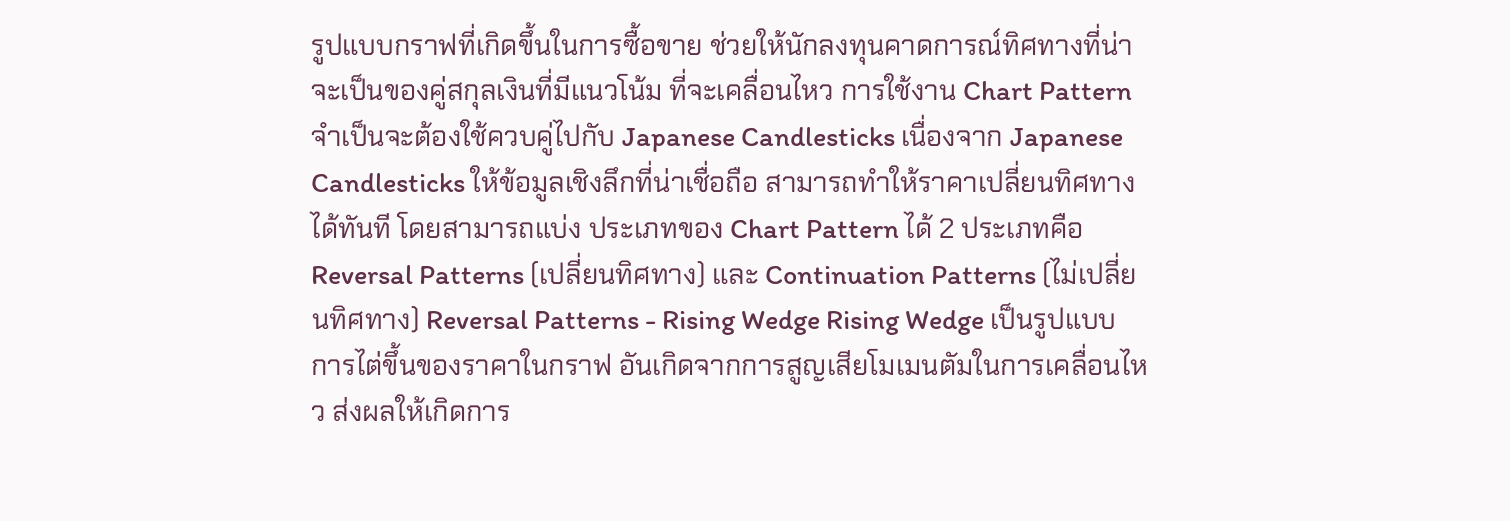รูปแบบกราฟที่เกิดขึ้นในการซื้อขาย ช่วยให้นักลงทุนคาดการณ์ทิศทางที่น่าจะเป็นของคู่สกุลเงินที่มีแนวโน้ม ที่จะเคลื่อนไหว การใช้งาน Chart Pattern จําเป็นจะต้องใช้ควบคู่ไปกับ Japanese Candlesticks เนื่องจาก Japanese Candlesticks ให้ข้อมูลเชิงลึกที่น่าเชื่อถือ สามารถทําให้ราคาเปลี่ยนทิศทางได้ทันที โดยสามารถแบ่ง ประเภทของ Chart Pattern ได้ 2 ประเภทคือ Reversal Patterns (เปลี่ยนทิศทาง) และ Continuation Patterns (ไม่เปลี่ยนทิศทาง) Reversal Patterns - Rising Wedge Rising Wedge เป็นรูปแบบการไต่ขึ้นของราคาในกราฟ อันเกิดจากการสูญเสียโมเมนตัมในการเคลื่อนไหว ส่งผลให้เกิดการ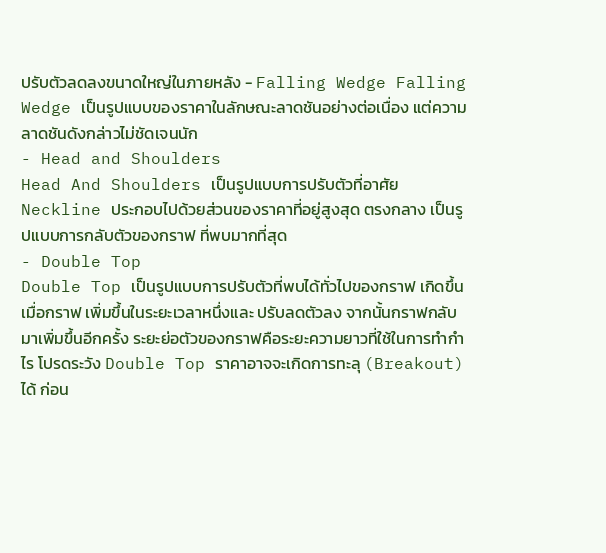ปรับตัวลดลงขนาดใหญ่ในภายหลัง - Falling Wedge Falling Wedge เป็นรูปแบบของราคาในลักษณะลาดชันอย่างต่อเนื่อง แต่ความลาดชันดังกล่าวไม่ชัดเจนนัก
- Head and Shoulders
Head And Shoulders เป็นรูปแบบการปรับตัวที่อาศัย Neckline ประกอบไปด้วยส่วนของราคาที่อยู่สูงสุด ตรงกลาง เป็นรูปแบบการกลับตัวของกราฟ ที่พบมากที่สุด
- Double Top
Double Top เป็นรูปแบบการปรับตัวที่พบได้ทั่วไปของกราฟ เกิดขึ้นเมื่อกราฟ เพิ่มขึ้นในระยะเวลาหนึ่งและ ปรับลดตัวลง จากนั้นกราฟกลับมาเพิ่มขึ้นอีกครั้ง ระยะย่อตัวของกราฟคือระยะความยาวที่ใช้ในการทํากําไร โปรดระวัง Double Top ราคาอาจจะเกิดการทะลุ (Breakout) ได้ ก่อน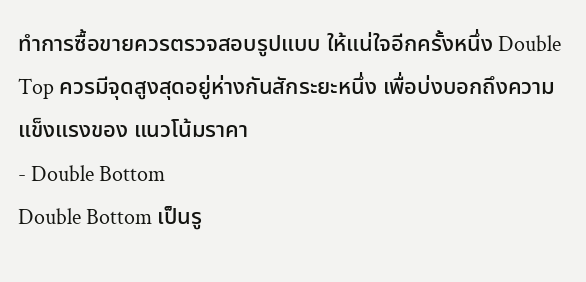ทําการซื้อขายควรตรวจสอบรูปแบบ ให้แน่ใจอีกครั้งหนึ่ง Double Top ควรมีจุดสูงสุดอยู่ห่างกันสักระยะหนึ่ง เพื่อบ่งบอกถึงความแข็งแรงของ แนวโน้มราคา
- Double Bottom
Double Bottom เป็นรู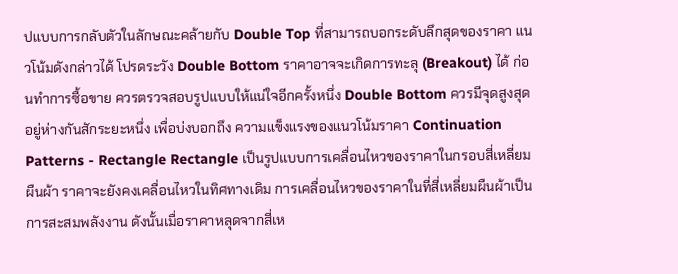ปแบบการกลับตัวในลักษณะคล้ายกับ Double Top ที่สามารถบอกระดับลึกสุดของราคา แนวโน้มดังกล่าวได้ โปรดระวัง Double Bottom ราคาอาจจะเกิดการทะลุ (Breakout) ได้ ก่อนทําการซื้อขาย ควรตรวจสอบรูปแบบให้แน่ใจอีกครั้งหนึ่ง Double Bottom ควรมีจุดสูงสุดอยู่ห่างกันสักระยะหนึ่ง เพื่อบ่งบอกถึง ความแข็งแรงของแนวโน้มราคา Continuation Patterns - Rectangle Rectangle เป็นรูปแบบการเคลื่อนไหวของราคาในกรอบสี่เหลี่ยมผืนผ้า ราคาจะยังคงเคลื่อนไหวในทิศทางเดิม การเคลื่อนไหวของราคาในที่สี่เหลี่ยมผืนผ้าเป็นการสะสมพลังงาน ดังนั้นเมื่อราคาหลุดจากสี่เห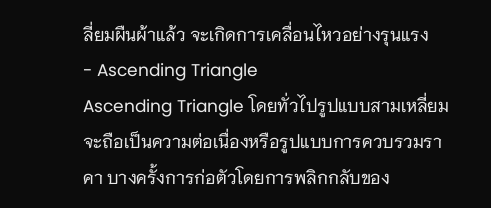ลี่ยมผืนผ้าแล้ว จะเกิดการเคลื่อนไหวอย่างรุนแรง
- Ascending Triangle
Ascending Triangle โดยทั่วไปรูปแบบสามเหลี่ยมจะถือเป็นความต่อเนื่องหรือรูปแบบการควบรวมราคา บางครั้งการก่อตัวโดยการพลิกกลับของ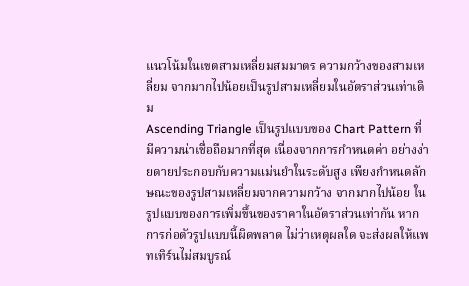แนวโน้มในเขตสามเหลี่ยมสมมาตร ความกว้างของสามเหลี่ยม จากมากไปน้อยเป็นรูปสามเหลี่ยมในอัตราส่วนเท่าเดิม
Ascending Triangle เป็นรูปแบบของ Chart Pattern ที่มีความน่าเชื่อถือมากที่สุด เนื่องจากการกําหนดค่า อย่างง่ายดายประกอบกับความแม่นยําในระดับสูง เพียงกําหนดลักษณะของรูปสามเหลี่ยมจากความกว้าง จากมากไปน้อย ในรูปแบบของการเพิ่มขึ้นของราคาในอัตราส่วนเท่ากัน หากการก่อตัวรูปแบบนี้ผิดพลาด ไม่ว่าเหตุผลใด จะส่งผลให้แพทเทิร์นไม่สมบูรณ์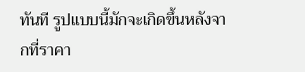ทันที รูปแบบนี้มักจะเกิดขึ้นหลังจากที่ราคา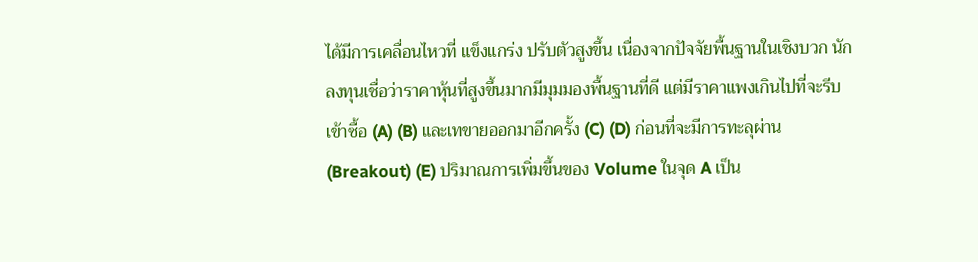ได้มีการเคลื่อนไหวที่ แข็งแกร่ง ปรับตัวสูงขึ้น เนื่องจากปัจจัยพื้นฐานในเชิงบวก นักลงทุนเชื่อว่าราคาหุ้นที่สูงขึ้นมากมีมุมมองพื้นฐานที่ดี แต่มีราคาแพงเกินไปที่จะรีบเข้าซื้อ (A) (B) และเทขายออกมาอีกครั้ง (C) (D) ก่อนที่จะมีการทะลุผ่าน (Breakout) (E) ปริมาณการเพิ่มขึ้นของ Volume ในจุด A เป็น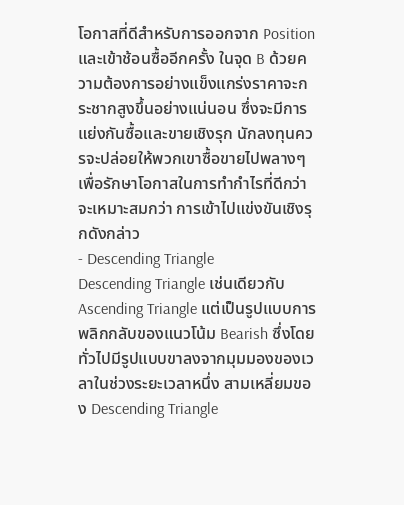โอกาสที่ดีสําหรับการออกจาก Position และเข้าช้อนซื้ออีกครั้ง ในจุด B ด้วยความต้องการอย่างแข็งแกร่งราคาจะกระชากสูงขึ้นอย่างแน่นอน ซึ่งจะมีการแย่งกันซื้อและขายเชิงรุก นักลงทุนควรจะปล่อยให้พวกเขาซื้อขายไปพลางๆ เพื่อรักษาโอกาสในการทํากําไรที่ดีกว่าจะเหมาะสมกว่า การเข้าไปแข่งขันเชิงรุกดังกล่าว
- Descending Triangle
Descending Triangle เช่นเดียวกับ Ascending Triangle แต่เป็นรูปแบบการพลิกกลับของแนวโน้ม Bearish ซึ่งโดยทั่วไปมีรูปแบบขาลงจากมุมมองของเวลาในช่วงระยะเวลาหนึ่ง สามเหลี่ยมของ Descending Triangle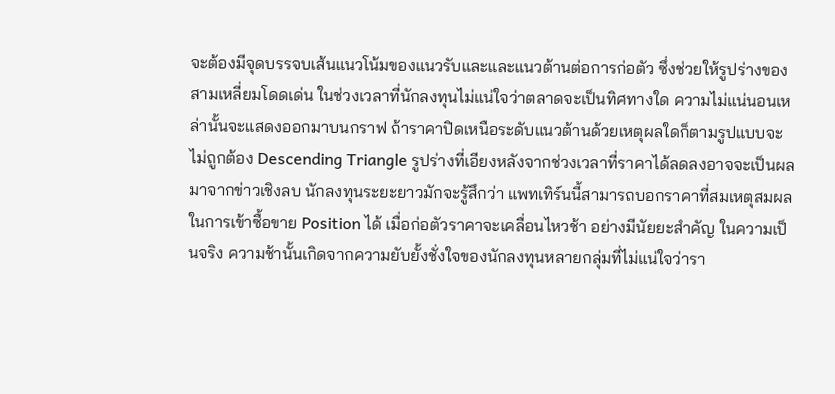จะต้องมีจุดบรรจบเส้นแนวโน้มของแนวรับและและแนวต้านต่อการก่อตัว ซึ่งช่วยให้รูปร่างของสามเหลี่ยมโดดเด่น ในช่วงเวลาที่นักลงทุนไม่แน่ใจว่าตลาดจะเป็นทิศทางใด ความไม่แน่นอนเหล่านั้นจะแสดงออกมาบนกราฟ ถ้าราคาปิดเหนือระดับแนวต้านด้วยเหตุผลใดก็ตามรูปแบบจะไม่ถูกต้อง Descending Triangle รูปร่างที่เอียงหลังจากช่วงเวลาที่ราคาได้ลดลงอาจจะเป็นผลมาจากข่าวเชิงลบ นักลงทุนระยะยาวมักจะรู้สึกว่า แพทเทิร์นนี้สามารถบอกราคาที่สมเหตุสมผลในการเข้าซื้อขาย Position ได้ เมื่อก่อตัวราคาจะเคลื่อนไหวช้า อย่างมีนัยยะสําคัญ ในความเป็นจริง ความช้านั้นเกิดจากความยับยั้งชั่งใจของนักลงทุนหลายกลุ่มที่ไม่แน่ใจว่ารา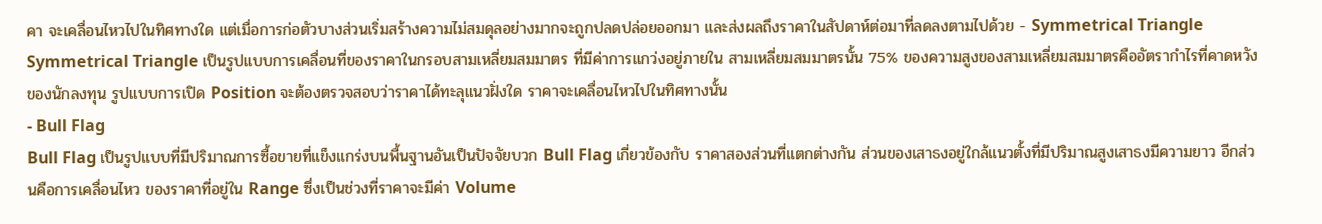คา จะเคลื่อนไหวไปในทิศทางใด แต่เมื่อการก่อตัวบางส่วนเริ่มสร้างความไม่สมดุลอย่างมากจะถูกปลดปล่อยออกมา และส่งผลถึงราคาในสัปดาห์ต่อมาที่ลดลงตามไปด้วย - Symmetrical Triangle Symmetrical Triangle เป็นรูปแบบการเคลื่อนที่ของราคาในกรอบสามเหลี่ยมสมมาตร ที่มีค่าการแกว่งอยู่ภายใน สามเหลี่ยมสมมาตรนั้น 75% ของความสูงของสามเหลี่ยมสมมาตรคืออัตรากําไรที่คาดหวังของนักลงทุน รูปแบบการเปิด Position จะต้องตรวจสอบว่าราคาได้ทะลุแนวฝั่งใด ราคาจะเคลื่อนไหวไปในทิศทางนั้น
- Bull Flag
Bull Flag เป็นรูปแบบที่มีปริมาณการซื้อขายที่แข็งแกร่งบนพื้นฐานอันเป็นปัจจัยบวก Bull Flag เกี่ยวข้องกับ ราคาสองส่วนที่แตกต่างกัน ส่วนของเสาธงอยู่ใกล้แนวตั้งที่มีปริมาณสูงเสาธงมีความยาว อีกส่วนคือการเคลื่อนไหว ของราคาที่อยู่ใน Range ซึ่งเป็นช่วงที่ราคาจะมีค่า Volume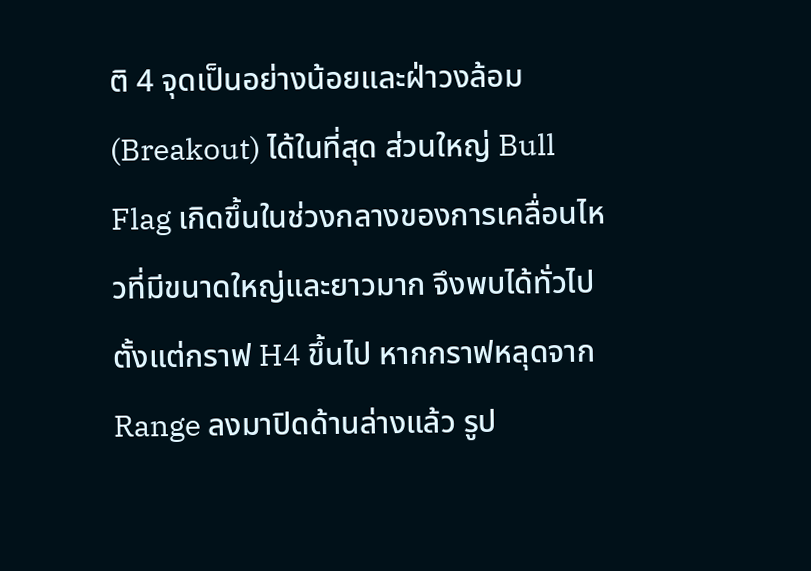ติ 4 จุดเป็นอย่างน้อยและฝ่าวงล้อม (Breakout) ได้ในที่สุด ส่วนใหญ่ Bull Flag เกิดขึ้นในช่วงกลางของการเคลื่อนไหวที่มีขนาดใหญ่และยาวมาก จึงพบได้ทั่วไปตั้งแต่กราฟ H4 ขึ้นไป หากกราฟหลุดจาก Range ลงมาปิดด้านล่างแล้ว รูป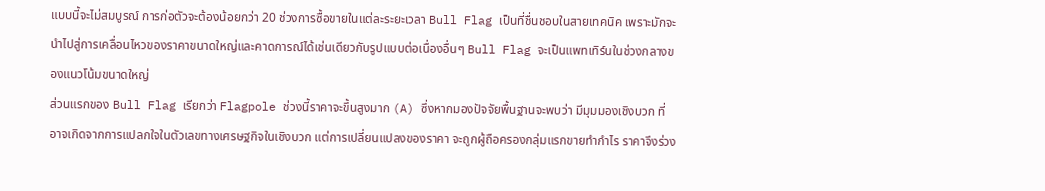แบบนี้จะไม่สมบูรณ์ การก่อตัวจะต้องน้อยกว่า 20 ช่วงการซื้อขายในแต่ละระยะเวลา Bull Flag เป็นที่ชื่นชอบในสายเทคนิค เพราะมักจะนําไปสู่การเคลื่อนไหวของราคาขนาดใหญ่และคาดการณ์ได้เช่นเดียวกับรูปแบบต่อเนื่องอื่นๆ Bull Flag จะเป็นแพทเทิร์นในช่วงกลางของแนวโน้มขนาดใหญ่
ส่วนแรกของ Bull Flag เรียกว่า Flagpole ช่วงนี้ราคาจะขึ้นสูงมาก (A) ซึ่งหากมองปัจจัยพื้นฐานจะพบว่า มีมุมมองเชิงบวก ที่อาจเกิดจากการแปลกใจในตัวเลขทางเศรษฐกิจในเชิงบวก แต่การเปลี่ยนแปลงของราคา จะถูกผู้ถือครองกลุ่มแรกขายทํากําไร ราคาจึงร่วง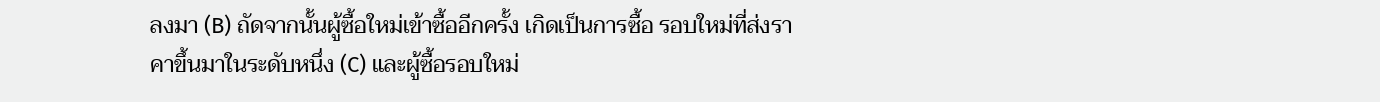ลงมา (B) ถัดจากนั้นผู้ซื้อใหม่เข้าซื้ออีกครั้ง เกิดเป็นการซื้อ รอบใหม่ที่ส่งราคาขึ้นมาในระดับหนึ่ง (C) และผู้ซื้อรอบใหม่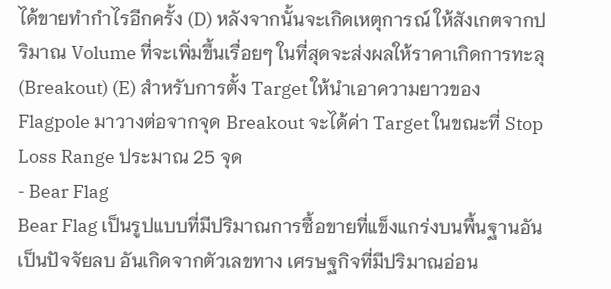ได้ขายทํากําไรอีกครั้ง (D) หลังจากนั้นจะเกิดเหตุการณ์ ให้สังเกตจากปริมาณ Volume ที่จะเพิ่มขึ้นเรื่อยๆ ในที่สุดจะส่งผลให้ราคาเกิดการทะลุ (Breakout) (E) สําหรับการตั้ง Target ให้นําเอาความยาวของ Flagpole มาวางต่อจากจุด Breakout จะได้ค่า Target ในขณะที่ Stop Loss Range ประมาณ 25 จุด
- Bear Flag
Bear Flag เป็นรูปแบบที่มีปริมาณการซื้อขายที่แข็งแกร่งบนพื้นฐานอันเป็นปัจจัยลบ อันเกิดจากตัวเลขทาง เศรษฐกิจที่มีปริมาณอ่อน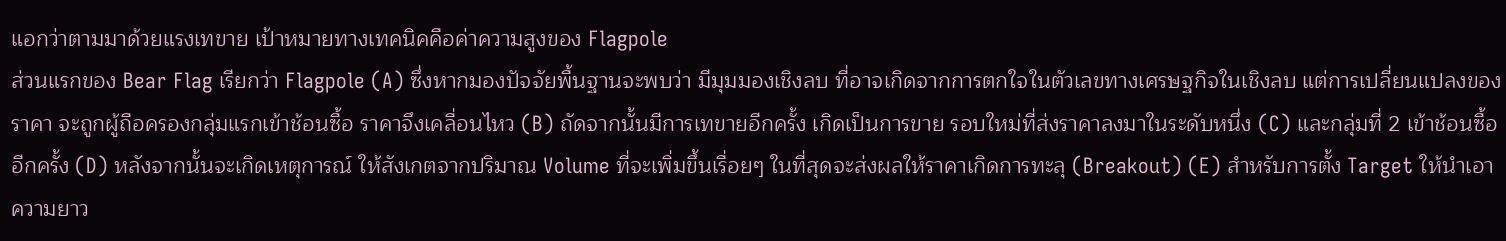แอกว่าตามมาด้วยแรงเทขาย เป้าหมายทางเทคนิคคือค่าความสูงของ Flagpole
ส่วนแรกของ Bear Flag เรียกว่า Flagpole (A) ซึ่งหากมองปัจจัยพื้นฐานจะพบว่า มีมุมมองเชิงลบ ที่อาจเกิดจากการตกใจในตัวเลขทางเศรษฐกิจในเชิงลบ แต่การเปลี่ยนแปลงของราคา จะถูกผู้ถือครองกลุ่มแรกเข้าช้อนซื้อ ราคาจึงเคลื่อนไหว (B) ถัดจากนั้นมีการเทขายอีกครั้ง เกิดเป็นการขาย รอบใหม่ที่ส่งราคาลงมาในระดับหนึ่ง (C) และกลุ่มที่ 2 เข้าช้อนซื้ออีกครั้ง (D) หลังจากนั้นจะเกิดเหตุการณ์ ให้สังเกตจากปริมาณ Volume ที่จะเพิ่มขึ้นเรื่อยๆ ในที่สุดจะส่งผลให้ราคาเกิดการทะลุ (Breakout) (E) สําหรับการตั้ง Target ให้นําเอาความยาว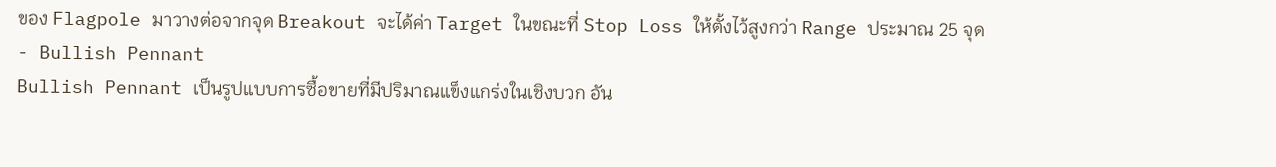ของ Flagpole มาวางต่อจากจุด Breakout จะได้ค่า Target ในขณะที่ Stop Loss ให้ตั้งไว้สูงกว่า Range ประมาณ 25 จุด
- Bullish Pennant
Bullish Pennant เป็นรูปแบบการซื้อขายที่มีปริมาณแข็งแกร่งในเชิงบวก อัน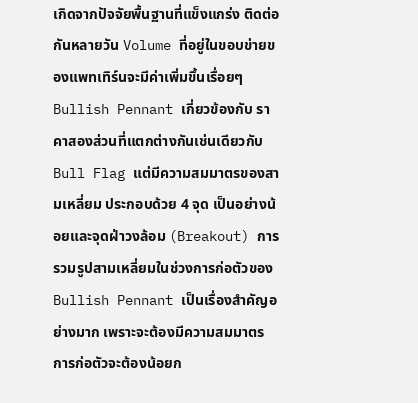เกิดจากปัจจัยพื้นฐานที่แข็งแกร่ง ติดต่อกันหลายวัน Volume ที่อยู่ในขอบข่ายของแพทเทิร์นจะมีค่าเพิ่มขึ้นเรื่อยๆ Bullish Pennant เกี่ยวข้องกับ ราคาสองส่วนที่แตกต่างกันเช่นเดียวกับ Bull Flag แต่มีความสมมาตรของสามเหลี่ยม ประกอบด้วย 4 จุด เป็นอย่างน้อยและจุดฝ่าวงล้อม (Breakout) การรวมรูปสามเหลี่ยมในช่วงการก่อตัวของ Bullish Pennant เป็นเรื่องสําคัญอย่างมาก เพราะจะต้องมีความสมมาตร การก่อตัวจะต้องน้อยก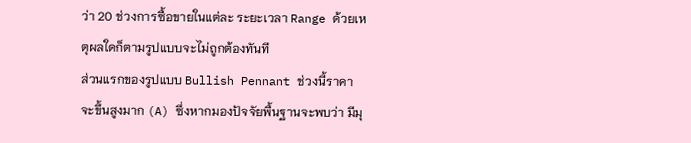ว่า 20 ช่วงการซื้อขายในแต่ละ ระยะเวลา Range ด้วยเหตุผลใดก็ตามรูปแบบจะไม่ถูกต้องทันที
ส่วนแรกของรูปแบบ Bullish Pennant ช่วงนี้ราคาจะขึ้นสูงมาก (A) ซึ่งหากมองปัจจัยพื้นฐานจะพบว่า มีมุ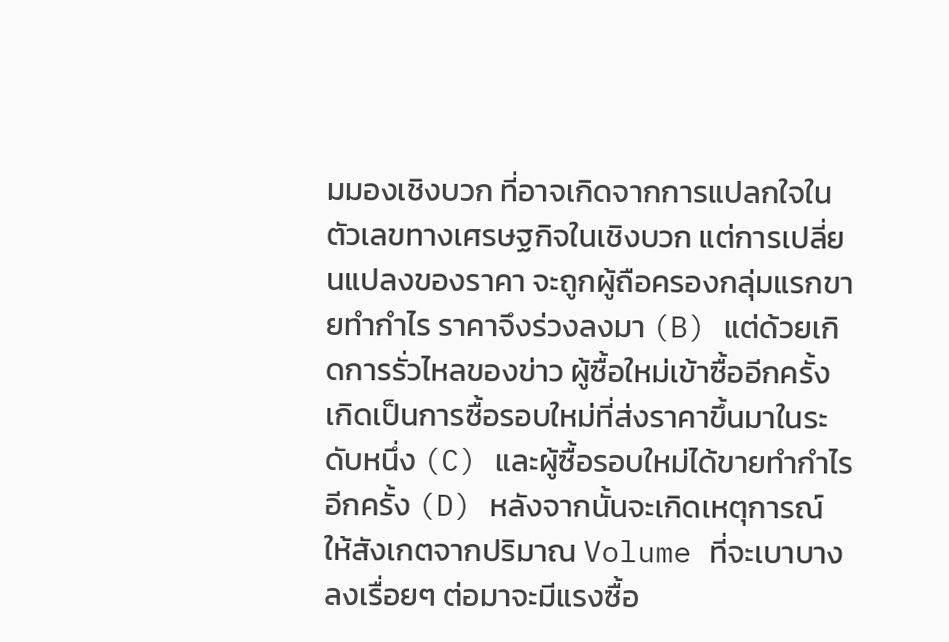มมองเชิงบวก ที่อาจเกิดจากการแปลกใจในตัวเลขทางเศรษฐกิจในเชิงบวก แต่การเปลี่ยนแปลงของราคา จะถูกผู้ถือครองกลุ่มแรกขายทํากําไร ราคาจึงร่วงลงมา (B) แต่ด้วยเกิดการรั่วไหลของข่าว ผู้ซื้อใหม่เข้าซื้ออีกครั้ง เกิดเป็นการซื้อรอบใหม่ที่ส่งราคาขึ้นมาในระดับหนึ่ง (C) และผู้ซื้อรอบใหม่ได้ขายทํากําไรอีกครั้ง (D) หลังจากนั้นจะเกิดเหตุการณ์ ให้สังเกตจากปริมาณ Volume ที่จะเบาบางลงเรื่อยๆ ต่อมาจะมีแรงซื้อ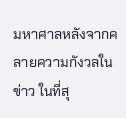มหาศาลหลังจากคลายความกังวลในข่าว ในที่สุ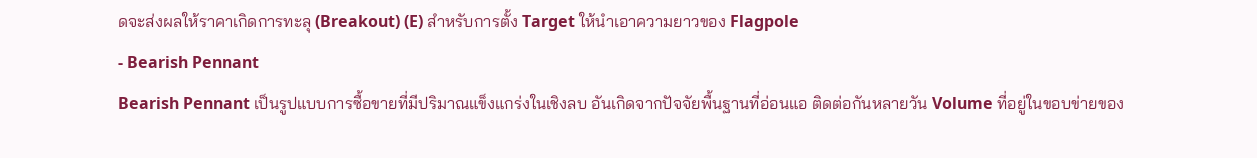ดจะส่งผลให้ราคาเกิดการทะลุ (Breakout) (E) สําหรับการตั้ง Target ให้นําเอาความยาวของ Flagpole
- Bearish Pennant
Bearish Pennant เป็นรูปแบบการซื้อขายที่มีปริมาณแข็งแกร่งในเชิงลบ อันเกิดจากปัจจัยพื้นฐานที่อ่อนแอ ติดต่อกันหลายวัน Volume ที่อยู่ในขอบข่ายของ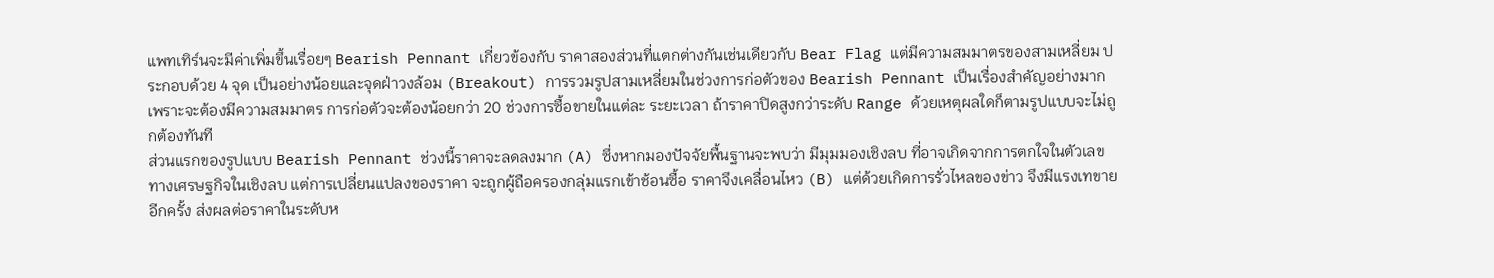แพทเทิร์นจะมีค่าเพิ่มขึ้นเรื่อยๆ Bearish Pennant เกี่ยวข้องกับ ราคาสองส่วนที่แตกต่างกันเช่นเดียวกับ Bear Flag แต่มีความสมมาตรของสามเหลี่ยม ประกอบด้วย 4 จุด เป็นอย่างน้อยและจุดฝ่าวงล้อม (Breakout) การรวมรูปสามเหลี่ยมในช่วงการก่อตัวของ Bearish Pennant เป็นเรื่องสําคัญอย่างมาก เพราะจะต้องมีความสมมาตร การก่อตัวจะต้องน้อยกว่า 20 ช่วงการซื้อขายในแต่ละ ระยะเวลา ถ้าราคาปิดสูงกว่าระดับ Range ด้วยเหตุผลใดก็ตามรูปแบบจะไม่ถูกต้องทันที
ส่วนแรกของรูปแบบ Bearish Pennant ช่วงนี้ราคาจะลดลงมาก (A) ซึ่งหากมองปัจจัยพื้นฐานจะพบว่า มีมุมมองเชิงลบ ที่อาจเกิดจากการตกใจในตัวเลขทางเศรษฐกิจในเชิงลบ แต่การเปลี่ยนแปลงของราคา จะถูกผู้ถือครองกลุ่มแรกเข้าช้อนซื้อ ราคาจึงเคลื่อนไหว (B) แต่ด้วยเกิดการรั่วไหลของข่าว จึงมีแรงเทขายอีกครั้ง ส่งผลต่อราคาในระดับห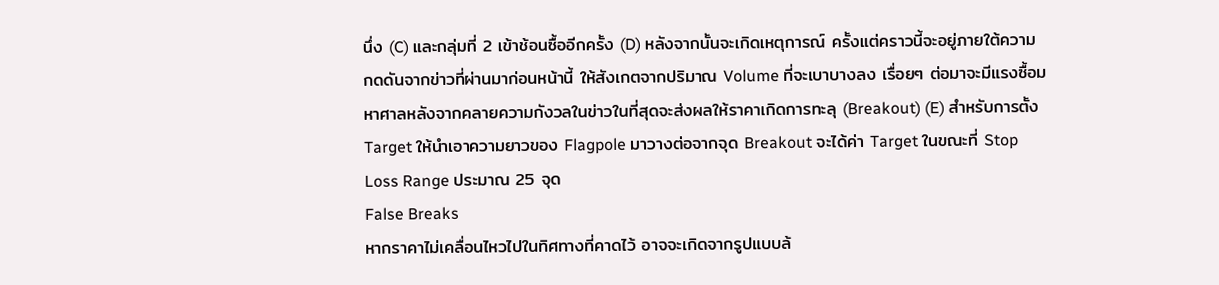นึ่ง (C) และกลุ่มที่ 2 เข้าช้อนซื้ออีกครั้ง (D) หลังจากนั้นจะเกิดเหตุการณ์ ครั้งแต่คราวนี้จะอยู่ภายใต้ความกดดันจากข่าวที่ผ่านมาก่อนหน้านี้ ให้สังเกตจากปริมาณ Volume ที่จะเบาบางลง เรื่อยๆ ต่อมาจะมีแรงซื้อมหาศาลหลังจากคลายความกังวลในข่าวในที่สุดจะส่งผลให้ราคาเกิดการทะลุ (Breakout) (E) สําหรับการตั้ง Target ให้นําเอาความยาวของ Flagpole มาวางต่อจากจุด Breakout จะได้ค่า Target ในขณะที่ Stop Loss Range ประมาณ 25 จุด
False Breaks
หากราคาไม่เคลื่อนไหวไปในทิศทางที่คาดไว้ อาจจะเกิดจากรูปแบบล้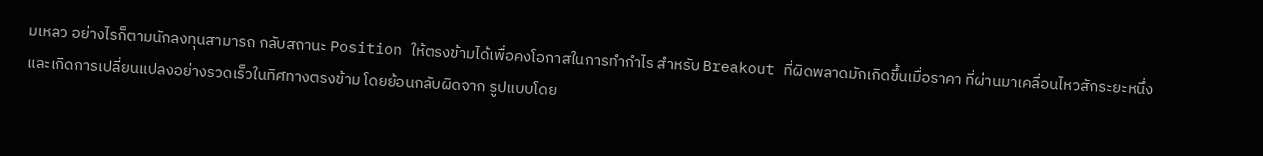มเหลว อย่างไรก็ตามนักลงทุนสามารถ กลับสถานะ Position ให้ตรงข้ามได้เพื่อคงโอกาสในการทํากําไร สําหรับ Breakout ที่ผิดพลาดมักเกิดขึ้นเมื่อราคา ที่ผ่านมาเคลื่อนไหวสักระยะหนึ่งและเกิดการเปลี่ยนแปลงอย่างรวดเร็วในทิศทางตรงข้าม โดยย้อนกลับผิดจาก รูปแบบโดย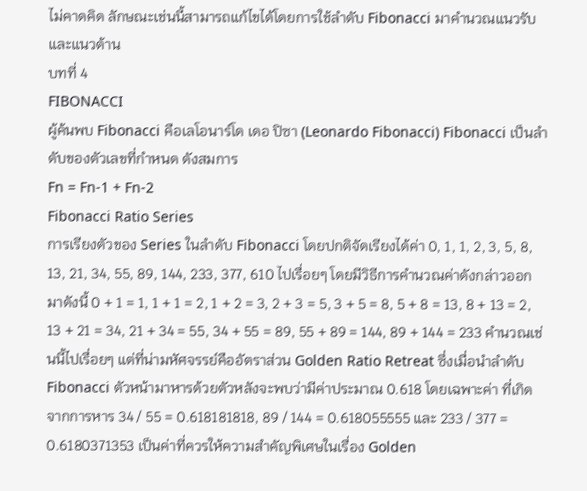ไม่คาดคิด ลักษณะเช่นนี้สามารถแก้ไขได้โดยการใช้ลําดับ Fibonacci มาคํานวณแนวรับและแนวต้าน
บทที่ 4
FIBONACCI
ผู้ค้นพบ Fibonacci คือเลโอนาร์โด เดอ ปิซา (Leonardo Fibonacci) Fibonacci เป็นลําดับของตัวเลขที่กําหนด ดังสมการ
Fn = Fn-1 + Fn-2
Fibonacci Ratio Series
การเรียงตัวของ Series ในลําดับ Fibonacci โดยปกติจัดเรียงได้ค่า 0, 1, 1, 2, 3, 5, 8, 13, 21, 34, 55, 89, 144, 233, 377, 610 ไปเรื่อยๆ โดยมีวิธีการคํานวณค่าดังกล่าวออกมาดังนี้ 0 + 1 = 1, 1 + 1 = 2, 1 + 2 = 3, 2 + 3 = 5, 3 + 5 = 8, 5 + 8 = 13, 8 + 13 = 2, 13 + 21 = 34, 21 + 34 = 55, 34 + 55 = 89, 55 + 89 = 144, 89 + 144 = 233 คํานวณเช่นนี้ไปเรื่อยๆ แต่ที่น่ามหัศจรรย์คืออัตราส่วน Golden Ratio Retreat ซึ่งเมื่อนําลําดับ Fibonacci ตัวหน้ามาหารด้วยตัวหลังจะพบว่ามีค่าประมาณ 0.618 โดยเฉพาะค่า ที่เกิดจากการหาร 34 / 55 = 0.618181818, 89 / 144 = 0.618055555 และ 233 / 377 = 0.6180371353 เป็นค่าที่ควรให้ความสําคัญพิเศษในเรื่อง Golden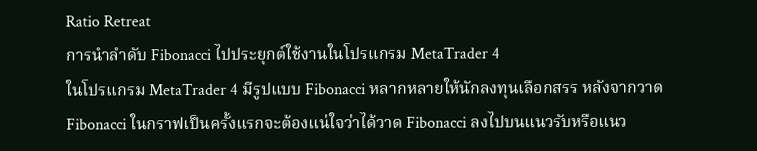Ratio Retreat
การนําลําดับ Fibonacci ไปประยุกต์ใช้งานในโปรแกรม MetaTrader 4
ในโปรแกรม MetaTrader 4 มีรูปแบบ Fibonacci หลากหลายให้นักลงทุนเลือกสรร หลังจากวาด Fibonacci ในกราฟเป็นครั้งแรกจะต้องแน่ใจว่าได้วาด Fibonacci ลงไปบนแนวรับหรือแนว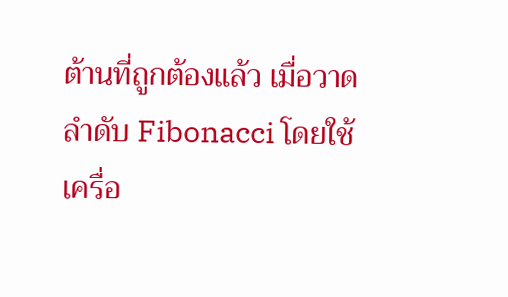ต้านที่ถูกต้องแล้ว เมื่อวาดลําดับ Fibonacci โดยใช้เครื่อ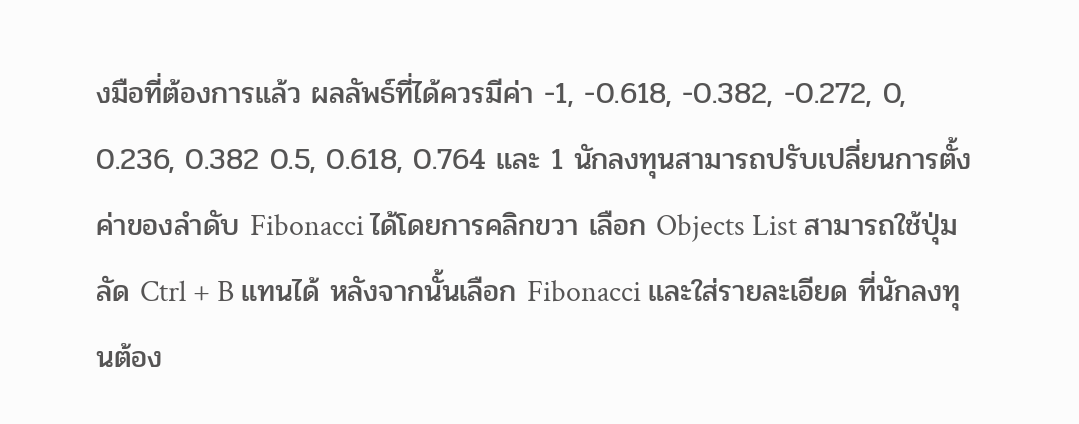งมือที่ต้องการแล้ว ผลลัพธ์ที่ได้ควรมีค่า -1, -0.618, -0.382, -0.272, 0, 0.236, 0.382 0.5, 0.618, 0.764 และ 1 นักลงทุนสามารถปรับเปลี่ยนการตั้งค่าของลําดับ Fibonacci ได้โดยการคลิกขวา เลือก Objects List สามารถใช้ปุ่มลัด Ctrl + B แทนได้ หลังจากนั้นเลือก Fibonacci และใส่รายละเอียด ที่นักลงทุนต้อง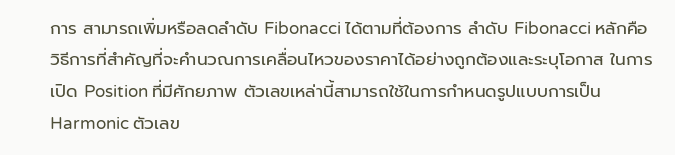การ สามารถเพิ่มหรือลดลําดับ Fibonacci ได้ตามที่ต้องการ ลําดับ Fibonacci หลักคือวิธีการที่สําคัญที่จะคํานวณการเคลื่อนไหวของราคาได้อย่างถูกต้องและระบุโอกาส ในการเปิด Position ที่มีศักยภาพ ตัวเลขเหล่านี้สามารถใช้ในการกําหนดรูปแบบการเป็น Harmonic ตัวเลข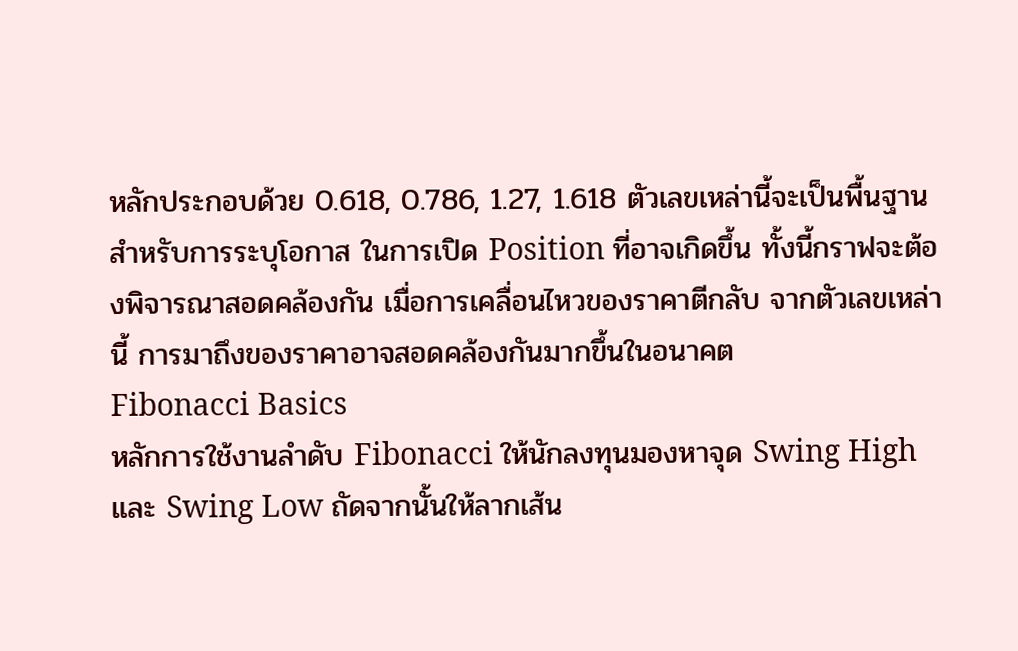หลักประกอบด้วย 0.618, 0.786, 1.27, 1.618 ตัวเลขเหล่านี้จะเป็นพื้นฐานสําหรับการระบุโอกาส ในการเปิด Position ที่อาจเกิดขึ้น ทั้งนี้กราฟจะต้องพิจารณาสอดคล้องกัน เมื่อการเคลื่อนไหวของราคาตีกลับ จากตัวเลขเหล่านี้ การมาถึงของราคาอาจสอดคล้องกันมากขึ้นในอนาคต
Fibonacci Basics
หลักการใช้งานลําดับ Fibonacci ให้นักลงทุนมองหาจุด Swing High และ Swing Low ถัดจากนั้นให้ลากเส้น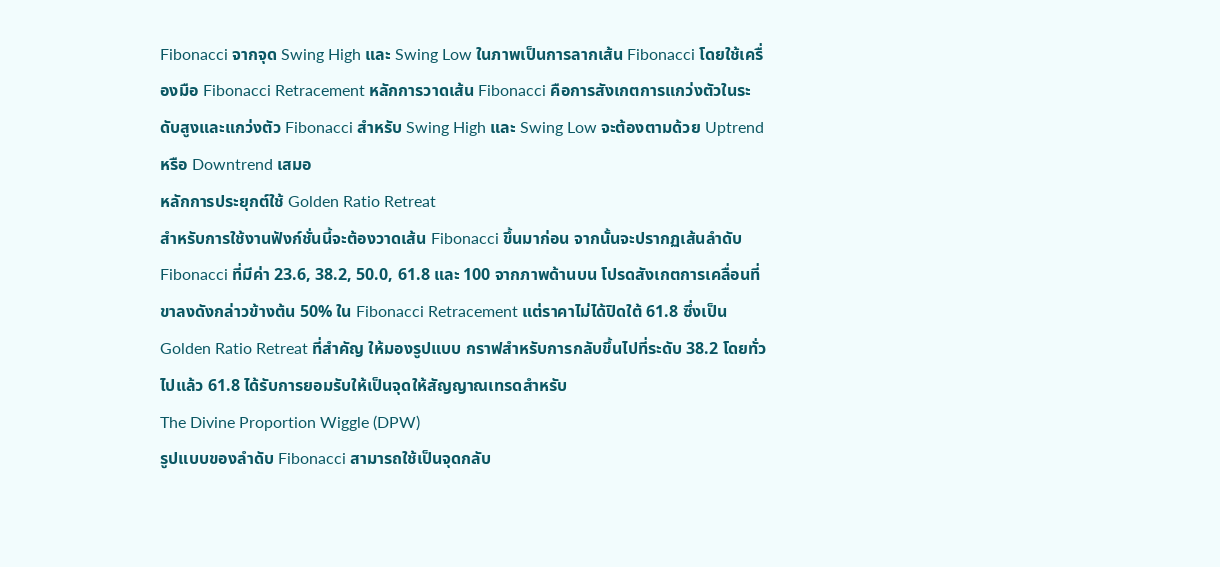Fibonacci จากจุด Swing High และ Swing Low ในภาพเป็นการลากเส้น Fibonacci โดยใช้เครื่องมือ Fibonacci Retracement หลักการวาดเส้น Fibonacci คือการสังเกตการแกว่งตัวในระดับสูงและแกว่งตัว Fibonacci สําหรับ Swing High และ Swing Low จะต้องตามด้วย Uptrend หรือ Downtrend เสมอ
หลักการประยุกต์ใช้ Golden Ratio Retreat
สําหรับการใช้งานฟังก์ชั่นนี้จะต้องวาดเส้น Fibonacci ขึ้นมาก่อน จากนั้นจะปรากฏเส้นลําดับ Fibonacci ที่มีค่า 23.6, 38.2, 50.0, 61.8 และ 100 จากภาพด้านบน โปรดสังเกตการเคลื่อนที่ขาลงดังกล่าวข้างต้น 50% ใน Fibonacci Retracement แต่ราคาไม่ได้ปิดใต้ 61.8 ซึ่งเป็น Golden Ratio Retreat ที่สําคัญ ให้มองรูปแบบ กราฟสําหรับการกลับขึ้นไปที่ระดับ 38.2 โดยทั่วไปแล้ว 61.8 ได้รับการยอมรับให้เป็นจุดให้สัญญาณเทรดสําหรับ
The Divine Proportion Wiggle (DPW)
รูปแบบของลําดับ Fibonacci สามารถใช้เป็นจุดกลับ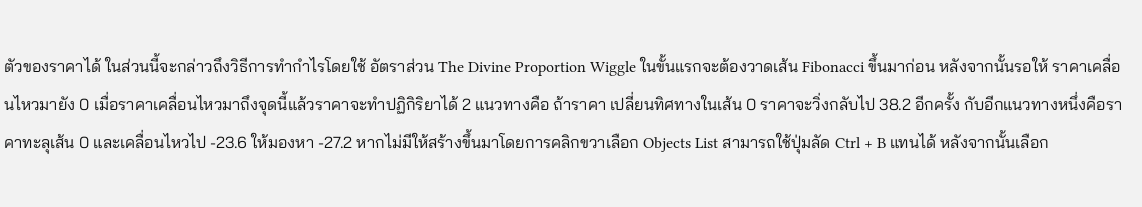ตัวของราคาได้ ในส่วนนี้จะกล่าวถึงวิธีการทํากําไรโดยใช้ อัตราส่วน The Divine Proportion Wiggle ในขั้นแรกจะต้องวาดเส้น Fibonacci ขึ้นมาก่อน หลังจากนั้นรอให้ ราคาเคลื่อนไหวมายัง 0 เมื่อราคาเคลื่อนไหวมาถึงจุดนี้แล้วราคาจะทําปฏิกิริยาได้ 2 แนวทางคือ ถ้าราคา เปลี่ยนทิศทางในเส้น 0 ราคาจะวิ่งกลับไป 38.2 อีกครั้ง กับอีกแนวทางหนึ่งคือราคาทะลุเส้น 0 และเคลื่อนไหวไป -23.6 ให้มองหา -27.2 หากไม่มีให้สร้างขึ้นมาโดยการคลิกขวาเลือก Objects List สามารถใช้ปุ่มลัด Ctrl + B แทนได้ หลังจากนั้นเลือก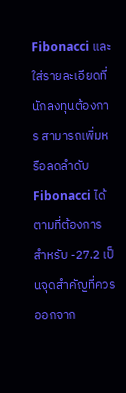Fibonacci และใส่รายละเอียดที่นักลงทุนต้องการ สามารถเพิ่มหรือลดลําดับ Fibonacci ได้ตามที่ต้องการ สําหรับ -27.2 เป็นจุดสําคัญที่ควรออกจาก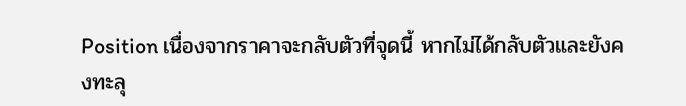Position เนื่องจากราคาจะกลับตัวที่จุดนี้ หากไม่ได้กลับตัวและยังคงทะลุ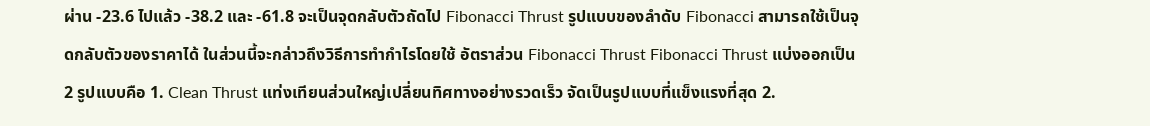ผ่าน -23.6 ไปแล้ว -38.2 และ -61.8 จะเป็นจุดกลับตัวถัดไป Fibonacci Thrust รูปแบบของลําดับ Fibonacci สามารถใช้เป็นจุดกลับตัวของราคาได้ ในส่วนนี้จะกล่าวถึงวิธีการทํากําไรโดยใช้ อัตราส่วน Fibonacci Thrust Fibonacci Thrust แบ่งออกเป็น 2 รูปแบบคือ 1. Clean Thrust แท่งเทียนส่วนใหญ่เปลี่ยนทิศทางอย่างรวดเร็ว จัดเป็นรูปแบบที่แข็งแรงที่สุด 2.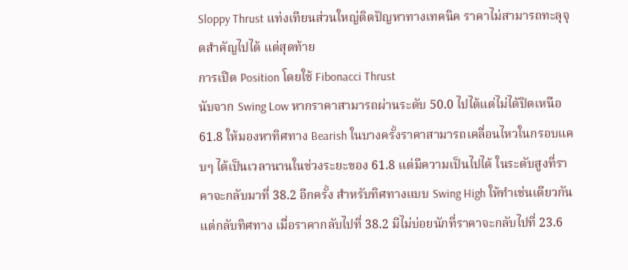Sloppy Thrust แท่งเทียนส่วนใหญ่ติดปัญหาทางเทคนิค ราคาไม่สามารถทะลุจุดสําคัญไปได้ แต่สุดท้าย
การเปิด Position โดยใช้ Fibonacci Thrust
นับจาก Swing Low หากราคาสามารถผ่านระดับ 50.0 ไปได้แต่ไม่ได้ปิดเหนือ 61.8 ให้มองหาทิศทาง Bearish ในบางครั้งราคาสามารถเคลื่อนไหวในกรอบแคบๆ ได้เป็นเวลานานในช่วงระยะของ 61.8 แต่มีความเป็นไปได้ ในระดับสูงที่ราคาจะกลับมาที่ 38.2 อีกครั้ง สําหรับทิศทางแบบ Swing High ให้ทําเช่นเดียวกันแต่กลับทิศทาง เมื่อราคากลับไปที่ 38.2 มีไม่บ่อยนักที่ราคาจะกลับไปที่ 23.6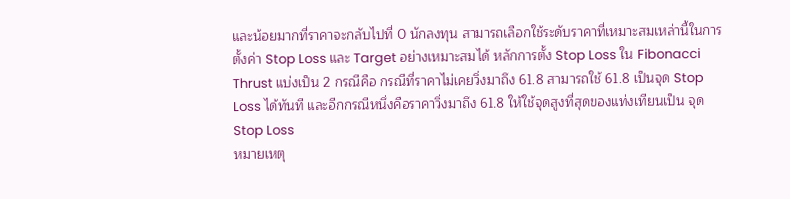และน้อยมากที่ราคาจะกลับไปที่ 0 นักลงทุน สามารถเลือกใช้ระดับราคาที่เหมาะสมเหล่านี้ในการตั้งค่า Stop Loss และ Target อย่างเหมาะสมได้ หลักการตั้ง Stop Loss ใน Fibonacci Thrust แบ่งเป็น 2 กรณีคือ กรณีที่ราคาไม่เคยวิ่งมาถึง 61.8 สามารถใช้ 61.8 เป็นจุด Stop Loss ได้ทันที และอีกกรณีหนึ่งคือราคาวิ่งมาถึง 61.8 ให้ใช้จุดสูงที่สุดของแท่งเทียนเป็น จุด Stop Loss
หมายเหตุ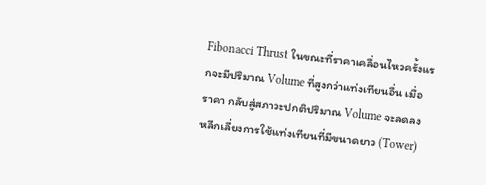Fibonacci Thrust ในขณะที่ราคาเคลื่อนไหวครั้งแรกจะมีปริมาณ Volume ที่สูงกว่าแท่งเทียนอื่น เมื่อราคา กลับสู่สภาวะปกติปริมาณ Volume จะลดลง หลีกเลี่ยงการใช้แท่งเทียนที่มีขนาดยาว (Tower)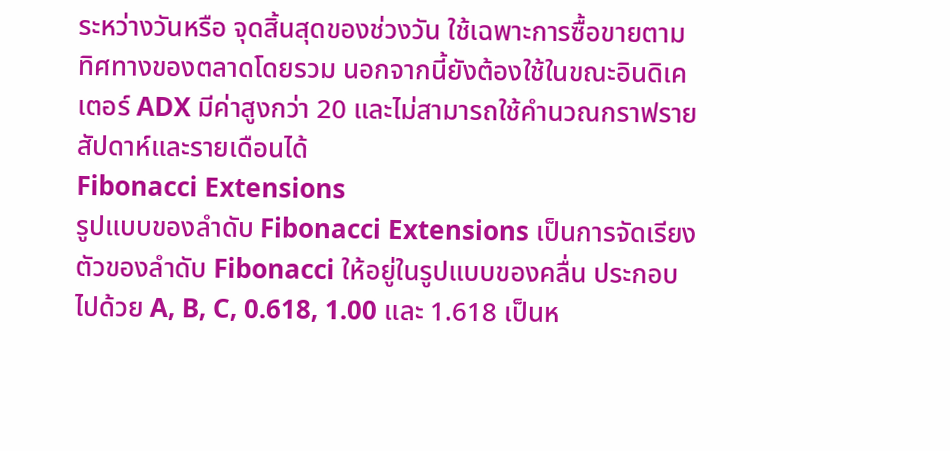ระหว่างวันหรือ จุดสิ้นสุดของช่วงวัน ใช้เฉพาะการซื้อขายตามทิศทางของตลาดโดยรวม นอกจากนี้ยังต้องใช้ในขณะอินดิเคเตอร์ ADX มีค่าสูงกว่า 20 และไม่สามารถใช้คํานวณกราฟรายสัปดาห์และรายเดือนได้
Fibonacci Extensions
รูปแบบของลําดับ Fibonacci Extensions เป็นการจัดเรียงตัวของลําดับ Fibonacci ให้อยู่ในรูปแบบของคลื่น ประกอบไปด้วย A, B, C, 0.618, 1.00 และ 1.618 เป็นห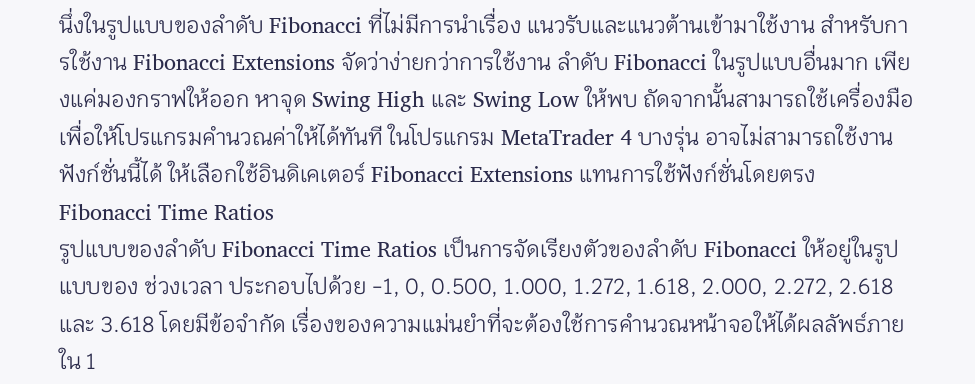นึ่งในรูปแบบของลําดับ Fibonacci ที่ไม่มีการนําเรื่อง แนวรับและแนวต้านเข้ามาใช้งาน สําหรับการใช้งาน Fibonacci Extensions จัดว่าง่ายกว่าการใช้งาน ลําดับ Fibonacci ในรูปแบบอื่นมาก เพียงแค่มองกราฟให้ออก หาจุด Swing High และ Swing Low ให้พบ ถัดจากนั้นสามารถใช้เครื่องมือเพื่อให้โปรแกรมคํานวณค่าให้ได้ทันที ในโปรแกรม MetaTrader 4 บางรุ่น อาจไม่สามารถใช้งานฟังก์ชั่นนี้ได้ ให้เลือกใช้อินดิเคเตอร์ Fibonacci Extensions แทนการใช้ฟังก์ชั่นโดยตรง
Fibonacci Time Ratios
รูปแบบของลําดับ Fibonacci Time Ratios เป็นการจัดเรียงตัวของลําดับ Fibonacci ให้อยู่ในรูปแบบของ ช่วงเวลา ประกอบไปด้วย -1, 0, 0.500, 1.000, 1.272, 1.618, 2.000, 2.272, 2.618 และ 3.618 โดยมีข้อจํากัด เรื่องของความแม่นยําที่จะต้องใช้การคํานวณหน้าจอให้ได้ผลลัพธ์ภายใน 1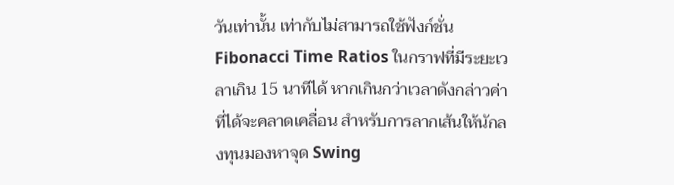วันเท่านั้น เท่ากับไม่สามารถใช้ฟังก์ชั่น Fibonacci Time Ratios ในกราฟที่มีระยะเวลาเกิน 15 นาทีได้ หากเกินกว่าเวลาดังกล่าวค่าที่ได้จะคลาดเคลื่อน สําหรับการลากเส้นให้นักลงทุนมองหาจุด Swing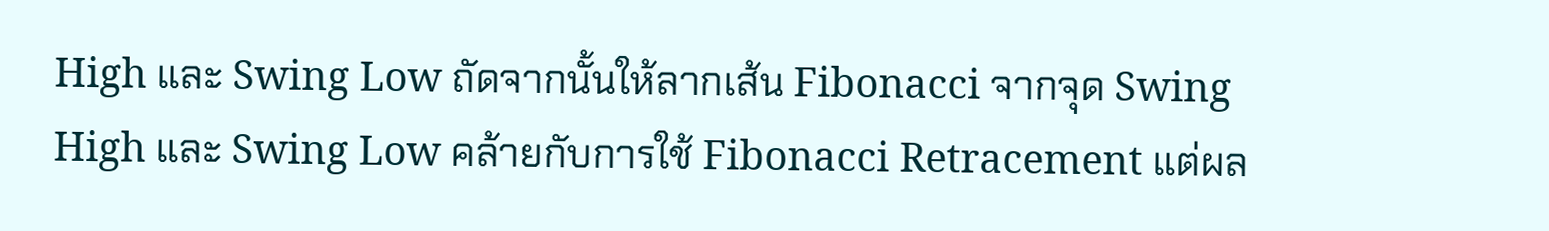High และ Swing Low ถัดจากนั้นให้ลากเส้น Fibonacci จากจุด Swing High และ Swing Low คล้ายกับการใช้ Fibonacci Retracement แต่ผล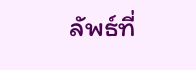ลัพธ์ที่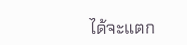ได้จะแตก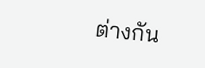ต่างกัน